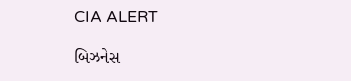CIA ALERT

બિઝનેસ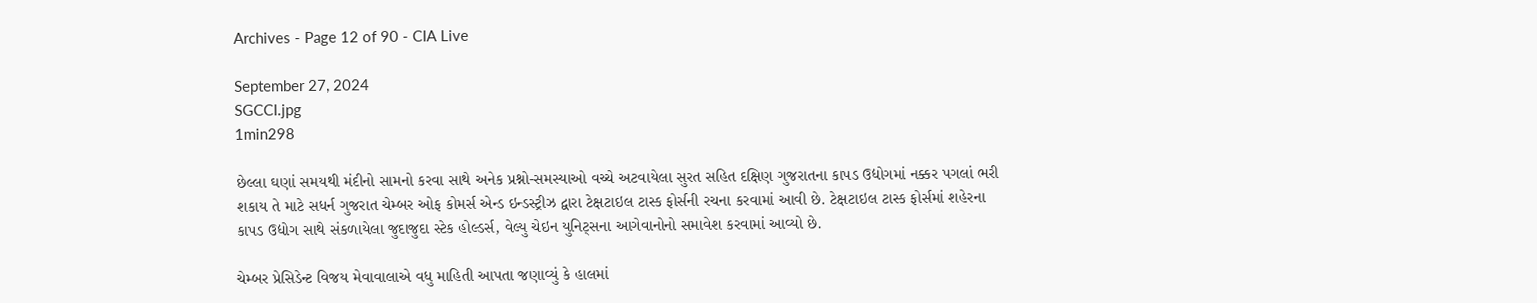Archives - Page 12 of 90 - CIA Live

September 27, 2024
SGCCI.jpg
1min298

છેલ્લા ઘણાં સમયથી મંદીનો સામનો કરવા સાથે અનેક પ્રશ્નો-સમસ્યાઓ વચ્ચે અટવાયેલા સુરત સહિત દક્ષિણ ગુજરાતના કાપડ ઉદ્યોગમાં નક્કર પગલાં ભરી શકાય તે માટે સધર્ન ગુજરાત ચેમ્બર ઓફ કોમર્સ એન્ડ ઇન્ડસ્ટ્રીઝ દ્વારા ટેક્ષટાઇલ ટાસ્ક ફોર્સની રચના કરવામાં આવી છે. ટેક્ષટાઇલ ટાસ્ક ફોર્સમાં શહેરના કાપડ ઉદ્યોગ સાથે સંકળાયેલા જુદાજુદા સ્ટેક હોલ્ડર્સ, વેલ્યુ ચેઇન યુનિટ્સના આગેવાનોનો સમાવેશ કરવામાં આવ્યો છે.

ચેમ્બર પ્રેસિડેન્ટ વિજય મેવાવાલાએ વધુ માહિતી આપતા જણાવ્યું કે હાલમાં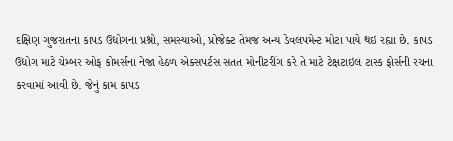દક્ષિણ ગુજરાતના કાપડ ઉદ્યોગના પ્રશ્નો, સમસ્યાઓ, પ્રોજેક્ટ તેમજ અન્ય ડેવલપમેન્ટ મોટા પાયે થઇ રહ્યા છે. કાપડ ઉદ્યોગ માટે ચેમ્બર ઓફ કોમર્સના નેજા હેઠળ એક્સપર્ટસ સતત મોનીટરીંગ કરે તે માટે ટેક્ષટાઇલ ટાસ્ક ફોર્સની રચના કરવામાં આવી છે. જેનું કામ કાપડ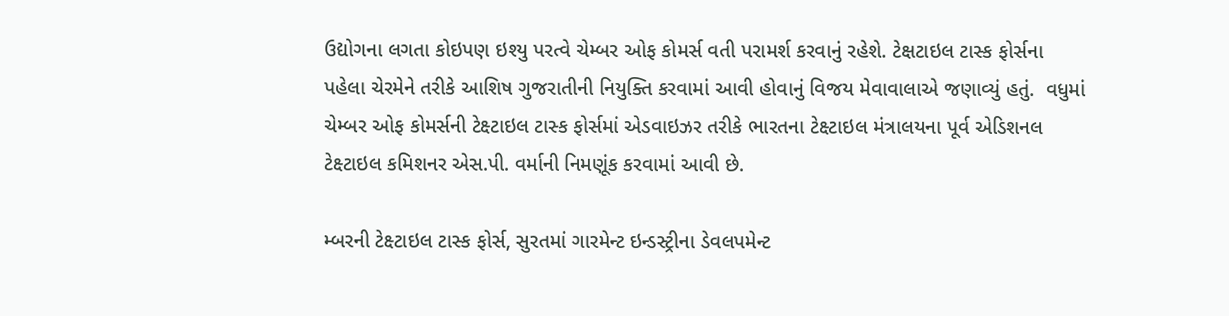ઉદ્યોગના લગતા કોઇપણ ઇશ્યુ પરત્વે ચેમ્બર ઓફ કોમર્સ વતી પરામર્શ કરવાનું રહેશે. ટેક્ષટાઇલ ટાસ્ક ફોર્સના પહેલા ચેરમેને તરીકે આશિષ ગુજરાતીની નિયુક્તિ કરવામાં આવી હોવાનું વિજય મેવાવાલાએ જણાવ્યું હતું.  વધુમાં ચેમ્બર ઓફ કોમર્સની ટેક્ષ્ટાઇલ ટાસ્ક ફોર્સમાં એડવાઇઝર તરીકે ભારતના ટેક્ષ્ટાઇલ મંત્રાલયના પૂર્વ એડિશનલ ટેક્ષ્ટાઇલ કમિશનર એસ.પી. વર્માની નિમણૂંક કરવામાં આવી છે.

મ્બરની ટેક્ષ્ટાઇલ ટાસ્ક ફોર્સ, સુરતમાં ગારમેન્ટ ઇન્ડસ્ટ્રીના ડેવલપમેન્ટ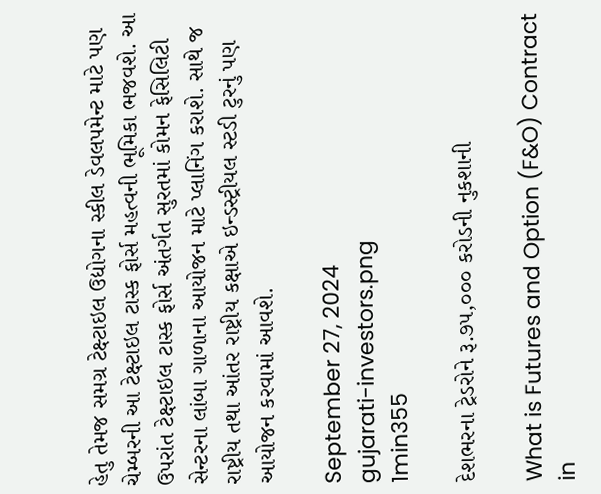હેતુ તેમજ સમગ્ર ટેક્ષ્ટાઇલ ઉદ્યોગના સ્કીલ ડેવલપમેન્ટ માટે પણ ચેમ્બરની આ ટેક્ષ્ટાઇલ ટાસ્ક ફોર્સ મહત્વની ભૂમિકા ભજવશે. આ ઉપરાંત ટેક્ષ્ટાઇલ ટાસ્ક ફોર્સ અંતર્ગત સુરતમાં કોમન ફેસિલિટી સેન્ટરના લાંબા ગાળાના આયોજન માટે પ્લાનિંગ કરાશે. સાથે જ રાષ્ટ્રીય તથા આંતર રાષ્ટ્રીય કક્ષાએ ઇન્ડસ્ટ્રીયલ સ્ટડી ટુરનું પણ આયોજન કરવામાં આવશે.

September 27, 2024
gujarati-investors.png
1min355

દેશભરના ટ્રેડરોને રૂ.૭૫,૦૦૦ કરોડની નુકશાની

What is Futures and Option (F&O) Contract in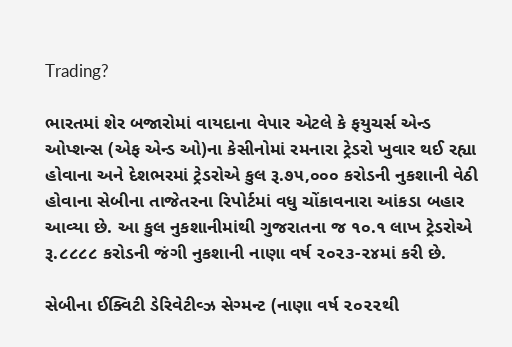Trading?

ભારતમાં શેર બજારોમાં વાયદાના વેપાર એટલે કે ફયુચર્સ એન્ડ ઓપ્શન્સ (એફ એન્ડ ઓ)ના કેસીનોમાં રમનારા ટ્રેડરો ખુવાર થઈ રહ્યા હોવાના અને દેશભરમાં ટ્રેડરોએ કુલ રૂ.૭૫,૦૦૦ કરોડની નુકશાની વેઠી હોવાના સેબીના તાજેતરના રિપોર્ટમાં વધુ ચોંકાવનારા આંકડા બહાર આવ્યા છે. આ કુલ નુકશાનીમાંથી ગુજરાતના જ ૧૦.૧ લાખ ટ્રેડરોએ રૂ.૮૮૮૮ કરોડની જંગી નુકશાની નાણા વર્ષ ૨૦૨૩-૨૪માં કરી છે.

સેબીના ઈક્વિટી ડેરિવેટીવ્ઝ સેગ્મન્ટ (નાણા વર્ષ ૨૦૨૨થી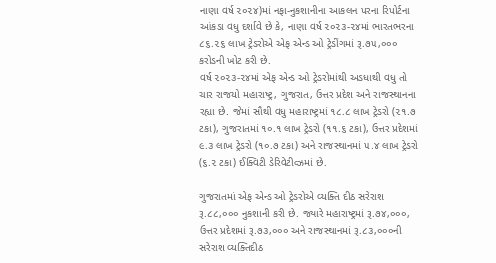નાણા વર્ષ ૨૦૨૪)માં નફા-નુકશાનીના આકલન પરના રિપોર્ટના આંકડા વધુ દર્શાવે છે કે, નાણા વર્ષ ૨૦૨૩-૨૪માં ભારતભરના ૮૬.૨૬ લાખ ટ્રેડરોએ એફ એન્ડ ઓ ટ્રેડીંગમાં રૂ.૭૫,૦૦૦ કરોડની ખોટ કરી છે.
વર્ષ ૨૦૨૩-૨૪માં એફ એન્ડ ઓ ટ્રેડરોમાંથી અડધાથી વધુ તો ચાર રાજયો મહારાષ્ટ્ર, ગુજરાત, ઉત્તર પ્રદેશ અને રાજસ્થાનના રહ્યા છે. જેમાં સૌથી વધુ મહારાષ્ટ્રમાં ૧૮.૮ લાખ ટ્રેડરો (૨૧.૭ ટકા), ગુજરાતમાં ૧૦.૧ લાખ ટ્રેડરો (૧૧.૬ ટકા), ઉત્તર પ્રદેશમાં ૯.૩ લાખ ટ્રેડરો (૧૦.૭ ટકા) અને રાજસ્થાનમાં ૫.૪ લાખ ટ્રેડરો (૬.૨ ટકા) ઈક્વિટી ડેરિવેટીવ્ઝમાં છે.

ગુજરાતમાં એફ એન્ડ ઓ ટ્રેડરોએ વ્યક્તિ દીઠ સરેરાશ રૂ.૮૮,૦૦૦ નુકશાની કરી છે. જ્યારે મહારાષ્ટ્રમાં રૂ.૭૪,૦૦૦, ઉત્તર પ્રદેશમાં રૂ.૭૩,૦૦૦ અને રાજસ્થાનમાં રૂ.૮૩,૦૦૦ની સરેરાશ વ્યક્તિદીઠ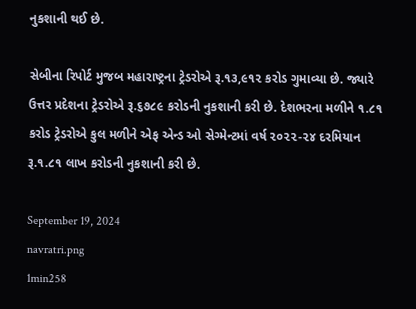નુકશાની થઈ છે.

સેબીના રિપોર્ટ મુજબ મહારાષ્ટ્રના ટ્રેડરોએ રૂ.૧૩,૯૧૨ કરોડ ગુમાવ્યા છે. જ્યારે ઉત્તર પ્રદેશના ટ્રેડરોએ રૂ.૬૭૮૯ કરોડની નુકશાની કરી છે. દેશભરના મળીને ૧.૮૧ કરોડ ટ્રેડરોએ કુલ મળીને એફ એન્ડ ઓ સેગ્મેન્ટમાં વર્ષ ૨૦૨૨-૨૪ દરમિયાન રૂ.૧.૮૧ લાખ કરોડની નુકશાની કરી છે.

September 19, 2024
navratri.png
1min258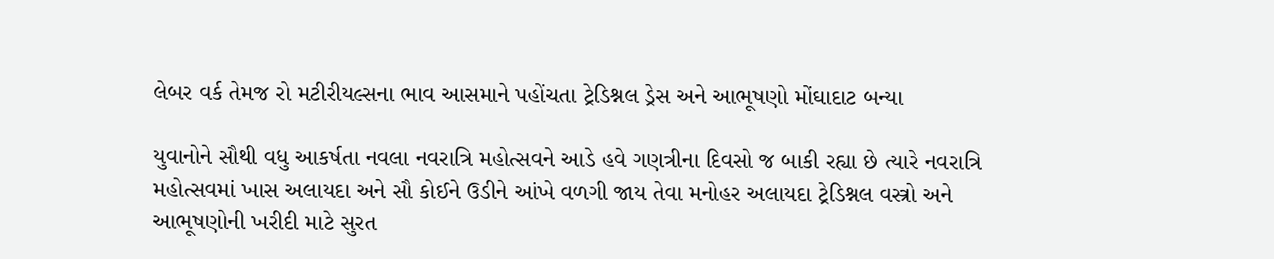લેબર વર્ક તેમજ રો મટીરીયલ્સના ભાવ આસમાને પહોંચતા ટ્રેડિશ્નલ ડ્રેસ અને આભૂષણો મોંઘાદાટ બન્યા

યુવાનોને સૌથી વધુ આકર્ષતા નવલા નવરાત્રિ મહોત્સવને આડે હવે ગણત્રીના દિવસો જ બાકી રહ્યા છે ત્યારે નવરાત્રિ મહોત્સવમાં ખાસ અલાયદા અને સૌ કોઈને ઉડીને આંખે વળગી જાય તેવા મનોહર અલાયદા ટ્રેડિશ્નલ વસ્ત્રો અને આભૂષણોની ખરીદી માટે સુરત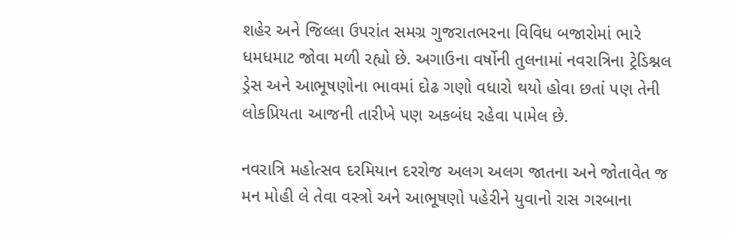શહેર અને જિલ્લા ઉપરાંત સમગ્ર ગુજરાતભરના વિવિધ બજારોમાં ભારે ધમધમાટ જોવા મળી રહ્યો છે. અગાઉના વર્ષોની તુલનામાં નવરાત્રિના ટ્રેડિશ્નલ ડ્રેસ અને આભૂષણોના ભાવમાં દોઢ ગણો વધારો થયો હોવા છતાં પણ તેની લોકપ્રિયતા આજની તારીખે પણ અકબંધ રહેવા પામેલ છે.

નવરાત્રિ મહોત્સવ દરમિયાન દરરોજ અલગ અલગ જાતના અને જોતાવેત જ મન મોહી લે તેવા વસ્ત્રો અને આભૂષણો પહેરીને યુવાનો રાસ ગરબાના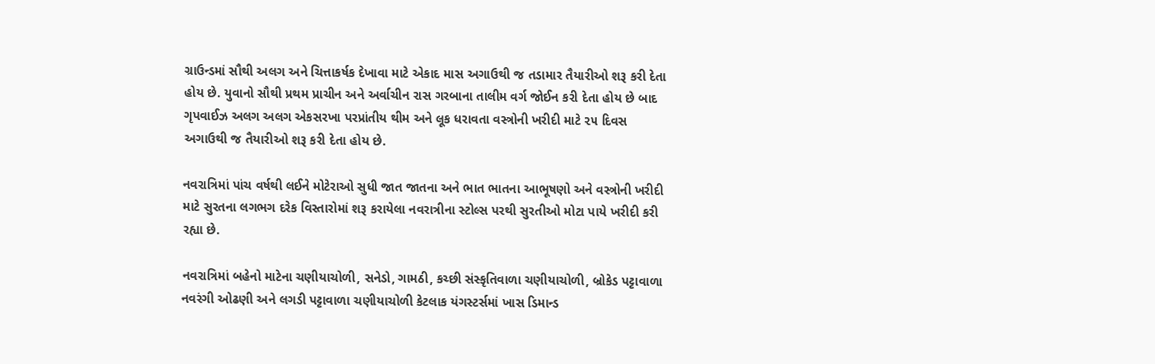ગ્રાઉન્ડમાં સૌથી અલગ અને ચિત્તાકર્ષક દેખાવા માટે એકાદ માસ અગાઉથી જ તડામાર તૈયારીઓ શરૂ કરી દેતા હોય છે. યુવાનો સૌથી પ્રથમ પ્રાચીન અને અર્વાચીન રાસ ગરબાના તાલીમ વર્ગ જોઈન કરી દેતા હોય છે બાદ ગૃપવાઈઝ અલગ અલગ એકસરખા પરપ્રાંતીય થીમ અને લૂક ધરાવતા વસ્ત્રોની ખરીદી માટે ૨૫ દિવસ અગાઉથી જ તૈયારીઓ શરૂ કરી દેતા હોય છે.

નવરાત્રિમાં પાંચ વર્ષથી લઈને મોટેરાઓ સુધી જાત જાતના અને ભાત ભાતના આભૂષણો અને વસ્ત્રોની ખરીદી માટે સુરતના લગભગ દરેક વિસ્તારોમાં શરૂ કરાયેલા નવરાત્રીના સ્ટોલ્સ પરથી સુરતીઓ મોટા પાયે ખરીદી કરી રહ્યા છે.

નવરાત્રિમાં બહેનો માટેના ચણીયાચોળી, સનેડો, ગામઠી, કચ્છી સંસ્કૃતિવાળા ચણીયાચોળી, બ્રોકેડ પટ્ટાવાળા નવરંગી ઓઢણી અને લગડી પટ્ટાવાળા ચણીયાચોળી કેટલાક યંગસ્ટર્સમાં ખાસ ડિમાન્ડ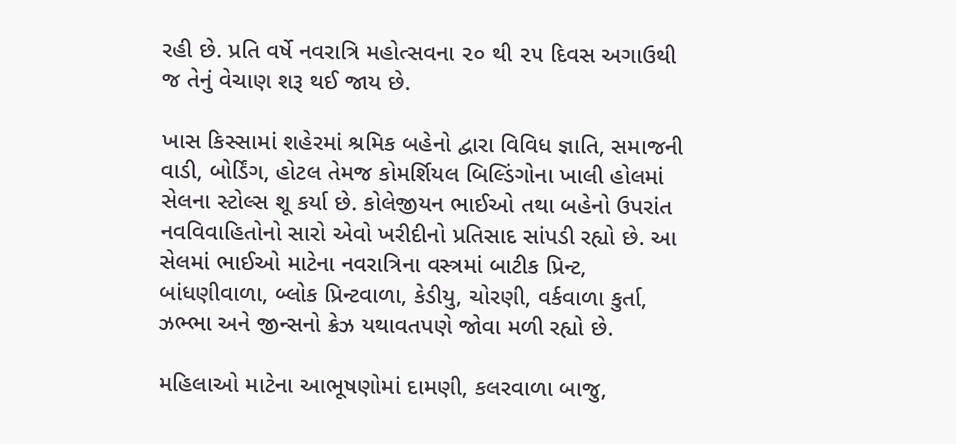રહી છે. પ્રતિ વર્ષે નવરાત્રિ મહોત્સવના ૨૦ થી ૨૫ દિવસ અગાઉથી જ તેનું વેચાણ શરૂ થઈ જાય છે.

ખાસ કિસ્સામાં શહેરમાં શ્રમિક બહેનો દ્વારા વિવિધ જ્ઞાતિ, સમાજની વાડી, બોર્ડિંગ, હોટલ તેમજ કોમર્શિયલ બિલ્ડિંગોના ખાલી હોલમાં સેલના સ્ટોલ્સ શૂ કર્યા છે. કોલેજીયન ભાઈઓ તથા બહેનો ઉપરાંત નવવિવાહિતોનો સારો એવો ખરીદીનો પ્રતિસાદ સાંપડી રહ્યો છે. આ સેલમાં ભાઈઓ માટેના નવરાત્રિના વસ્ત્રમાં બાટીક પ્રિન્ટ, બાંધણીવાળા, બ્લોક પ્રિન્ટવાળા, કેડીયુ, ચોરણી, વર્કવાળા કુર્તા, ઝભ્ભા અને જીન્સનો ક્રેઝ યથાવતપણે જોવા મળી રહ્યો છે.

મહિલાઓ માટેના આભૂષણોમાં દામણી, કલરવાળા બાજુ,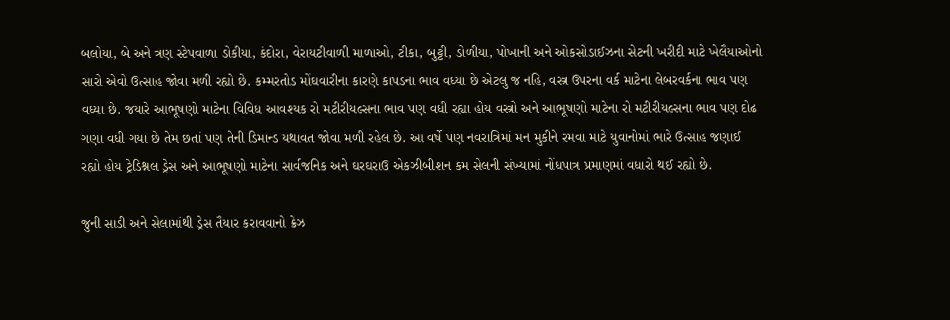બલોયા, બે અને ત્રણ સ્ટેપવાળા ડોકીયા, કંદોરા, વેરાયટીવાળી માળાઓ, ટીકા, બુટ્ટી, ડોળીયા, પોખાની અને ઓકસોડાઈઝના સેટની ખરીદી માટે ખેલૈયાઓનો સારો એવો ઉત્સાહ જોવા મળી રહ્યો છે. કમ્મરતોડ મોંઘવારીના કારણે કાપડના ભાવ વધ્યા છે એટલુ જ નહિ, વસ્ત્ર ઉપરના વર્ક માટેના લેબરવર્કના ભાવ પણ વધ્યા છે. જયારે આભૂષણો માટેના વિવિધ આવશ્યક રો મટીરીયલ્સના ભાવ પણ વધી રહ્યા હોય વસ્ત્રો અને આભૂષણો માટેના રો મટીરીયલ્સના ભાવ પણ દોઢ ગણા વધી ગયા છે તેમ છતાં પણ તેની ડિમાન્ડ યથાવત જોવા મળી રહેલ છે. આ વર્ષે પણ નવરાત્રિમાં મન મુકીને રમવા માટે યુવાનોમાં ભારે ઉત્સાહ જણાઈ રહ્યો હોય ટ્રેડિશ્નલ ડ્રેસ અને આભૂષણો માટેના સાર્વજનિક અને ઘરઘરાઉ એકઝીબીશન કમ સેલની સંખ્યામાં નોંધપાત્ર પ્રમાણમાં વધારો થઈ રહ્યો છે.

જુની સાડી અને સેલામાંથી ડ્રેસ તૈયાર કરાવવાનો ક્રેઝ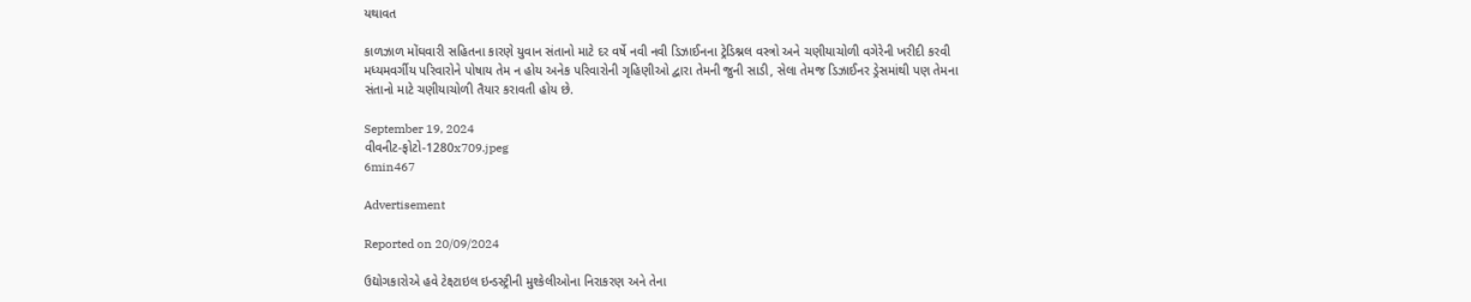યથાવત

કાળઝાળ મોંઘવારી સહિતના કારણે યુવાન સંતાનો માટે દર વર્ષે નવી નવી ડિઝાઈનના ટ્રેડિશ્નલ વસ્ત્રો અને ચણીયાચોળી વગેરેની ખરીદી કરવી મધ્યમવર્ગીય પરિવારોને પોષાય તેમ ન હોય અનેક પરિવારોની ગૃહિણીઓ દ્વારા તેમની જુની સાડી, સેલા તેમજ ડિઝાઈનર ડ્રેસમાંથી પણ તેમના સંતાનો માટે ચણીયાચોળી તૈયાર કરાવતી હોય છે.

September 19, 2024
વીવનીટ-ફોટો-1280x709.jpeg
6min467

Advertisement

Reported on 20/09/2024

ઉદ્યોગકારોએ હવે ટેક્ષ્ટાઇલ ઇન્ડસ્ટ્રીની મુશ્કેલીઓના નિરાકરણ અને તેના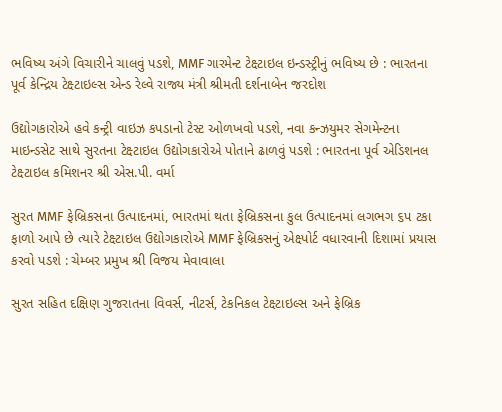ભવિષ્ય અંગે વિચારીને ચાલવું પડશે, MMF ગારમેન્ટ ટેક્ષ્ટાઇલ ઇન્ડસ્ટ્રીનું ભવિષ્ય છે : ભારતના પૂર્વ કેન્દ્રિય ટેક્ષ્ટાઇલ્સ એન્ડ રેલ્વે રાજ્ય મંત્રી શ્રીમતી દર્શનાબેન જરદોશ

ઉદ્યોગકારોએ હવે કન્ટ્રી વાઇઝ કપડાનો ટેસ્ટ ઓળખવો પડશે, નવા કન્ઝયુમર સેગમેન્ટના માઇન્ડસેટ સાથે સુરતના ટેક્ષ્ટાઇલ ઉદ્યોગકારોએ પોતાને ઢાળવું પડશે : ભારતના પૂર્વ એડિશનલ ટેક્ષ્ટાઇલ કમિશનર શ્રી એસ.પી. વર્મા

સુરત MMF ફેબ્રિકસના ઉત્પાદનમાં, ભારતમાં થતા ફેબ્રિકસના કુલ ઉત્પાદનમાં લગભગ ૬પ ટકા ફાળો આપે છે ત્યારે ટેક્ષ્ટાઇલ ઉદ્યોગકારોએ MMF ફેબ્રિકસનું એક્ષ્પોર્ટ વધારવાની દિશામાં પ્રયાસ કરવો પડશે : ચેમ્બર પ્રમુખ શ્રી વિજય મેવાવાલા

સુરત સહિત દક્ષિણ ગુજરાતના વિવર્સ, નીટર્સ, ટેકનિકલ ટેક્ષ્ટાઇલ્સ અને ફેબ્રિક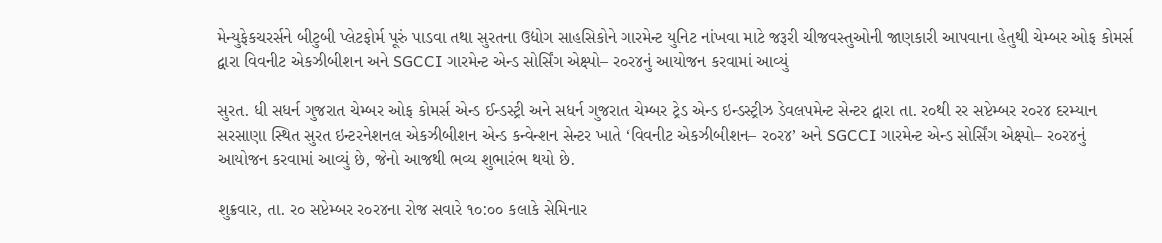મેન્યુફેકચરર્સને બીટુબી પ્લેટફોર્મ પૂરું પાડવા તથા સુરતના ઉદ્યોગ સાહસિકોને ગારમેન્ટ યુનિટ નાંખવા માટે જરૂરી ચીજવસ્તુઓની જાણકારી આપવાના હેતુથી ચેમ્બર ઓફ કોમર્સ દ્વારા વિવનીટ એકઝીબીશન અને SGCCI ગારમેન્ટ એન્ડ સોર્સિંગ એક્ષ્પો– ર૦ર૪નું આયોજન કરવામાં આવ્યું

સુરત. ધી સધર્ન ગુજરાત ચેમ્બર ઓફ કોમર્સ એન્ડ ઈન્ડસ્ટ્રી અને સધર્ન ગુજરાત ચેમ્બર ટ્રેડ એન્ડ ઇન્ડસ્ટ્રીઝ ડેવલપમેન્ટ સેન્ટર દ્વારા તા. ર૦થી રર સપ્ટેમ્બર ર૦ર૪ દરમ્યાન સરસાણા સ્થિત સુરત ઇન્ટરનેશનલ એકઝીબીશન એન્ડ કન્વેન્શન સેન્ટર ખાતે ‘વિવનીટ એકઝીબીશન– ર૦ર૪’ અને SGCCI ગારમેન્ટ એન્ડ સોર્સિંગ એક્ષ્પો– ર૦ર૪નું આયોજન કરવામાં આવ્યું છે, જેનો આજથી ભવ્ય શુભારંભ થયો છે.

શુક્રવાર, તા. ર૦ સપ્ટેમ્બર ર૦ર૪ના રોજ સવારે ૧૦:૦૦ કલાકે સેમિનાર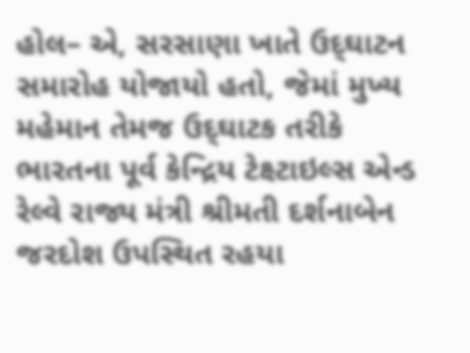હોલ– એ, સરસાણા ખાતે ઉદ્‌ઘાટન સમારોહ યોજાયો હતો, જેમાં મુખ્ય મહેમાન તેમજ ઉદ્‌ઘાટક તરીકે ભારતના પૂર્વ કેન્દ્રિય ટેક્ષ્ટાઇલ્સ એન્ડ રેલ્વે રાજ્ય મંત્રી શ્રીમતી દર્શનાબેન જરદોશ ઉપસ્થિત રહયા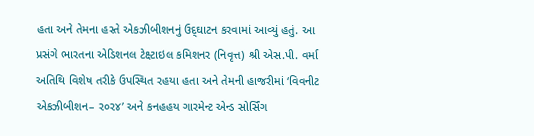હતા અને તેમના હસ્તે એકઝીબીશનનું ઉદ્‌ઘાટન કરવામાં આવ્યું હતું. આ પ્રસંગે ભારતના એડિશનલ ટેક્ષ્ટાઇલ કમિશનર (નિવૃત્ત) શ્રી એસ.પી. વર્મા અતિથિ વિશેષ તરીકે ઉપસ્થિત રહયા હતા અને તેમની હાજરીમાં ‘વિવનીટ એકઝીબીશન– ર૦ર૪’ અને કનહહય ગારમેન્ટ એન્ડ સોર્સિંગ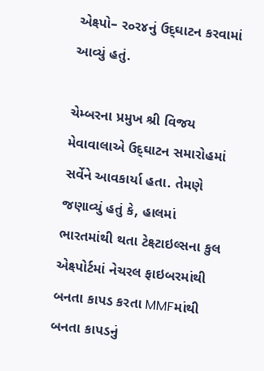એક્ષ્પો– ર૦ર૪નું ઉદ્‌ઘાટન કરવામાં આવ્યું હતું.

ચેમ્બરના પ્રમુખ શ્રી વિજય મેવાવાલાએ ઉદ્‌ઘાટન સમારોહમાં સર્વેને આવકાર્યા હતા. તેમણે જણાવ્યું હતું કે, હાલમાં ભારતમાંથી થતા ટેક્ષ્ટાઇલ્સના કુલ એક્ષ્પોર્ટમાં નેચરલ ફાઇબરમાંથી બનતા કાપડ કરતા MMFમાંથી બનતા કાપડનું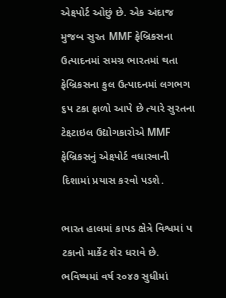એક્ષ્પોર્ટ ઓછું છે. એક અંદાજ મુજબ સુરત MMF ફેબ્રિકસના ઉત્પાદનમાં સમગ્ર ભારતમાં થતા ફેબ્રિકસના કુલ ઉત્પાદનમાં લગભગ ૬પ ટકા ફાળો આપે છે ત્યારે સુરતના ટેક્ષ્ટાઇલ ઉદ્યોગકારોએ MMF ફેબ્રિકસનું એક્ષ્પોર્ટ વધારવાની દિશામાં પ્રયાસ કરવો પડશે.

ભારત હાલમાં કાપડ ક્ષેત્રે વિશ્વમાં પ ટકાનો માર્કેટ શેર ધરાવે છે. ભવિષ્યમાં વર્ષ ર૦૪૭ સુધીમાં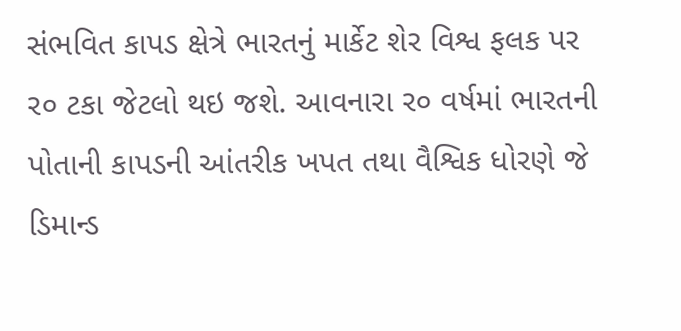સંભવિત કાપડ ક્ષેત્રે ભારતનું માર્કેટ શેર વિશ્વ ફલક પર ર૦ ટકા જેટલો થઇ જશે. આવનારા ર૦ વર્ષમાં ભારતની પોતાની કાપડની આંતરીક ખપત તથા વૈશ્વિક ધોરણે જે ડિમાન્ડ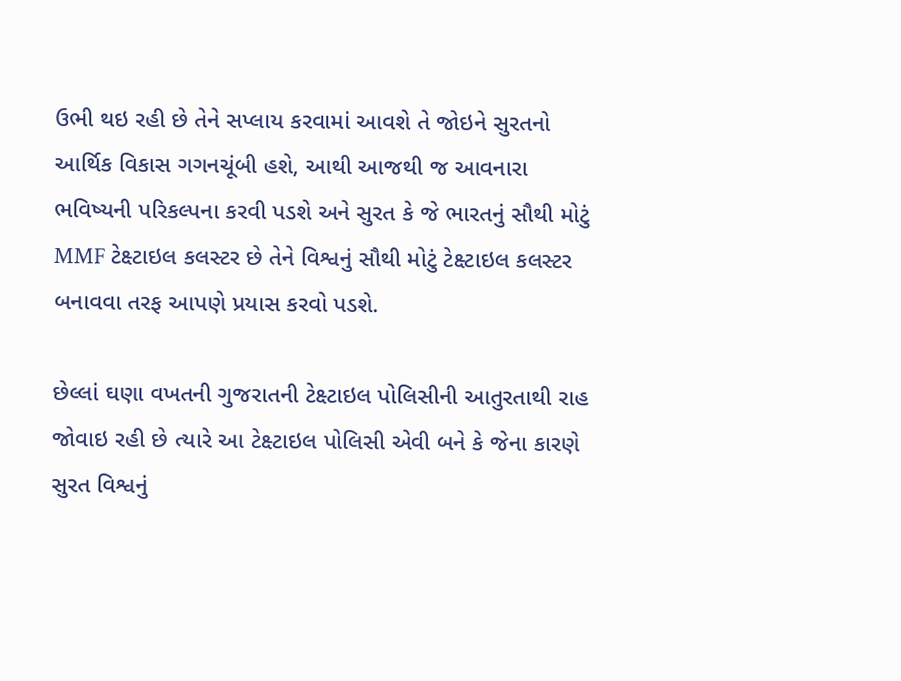ઉભી થઇ રહી છે તેને સપ્લાય કરવામાં આવશે તે જોઇને સુરતનો આર્થિક વિકાસ ગગનચૂંબી હશે, આથી આજથી જ આવનારા ભવિષ્યની પરિકલ્પના કરવી પડશે અને સુરત કે જે ભારતનું સૌથી મોટું MMF ટેક્ષ્ટાઇલ કલસ્ટર છે તેને વિશ્વનું સૌથી મોટું ટેક્ષ્ટાઇલ કલસ્ટર બનાવવા તરફ આપણે પ્રયાસ કરવો પડશે.

છેલ્લાં ઘણા વખતની ગુજરાતની ટેક્ષ્ટાઇલ પોલિસીની આતુરતાથી રાહ જોવાઇ રહી છે ત્યારે આ ટેક્ષ્ટાઇલ પોલિસી એવી બને કે જેના કારણે સુરત વિશ્વનું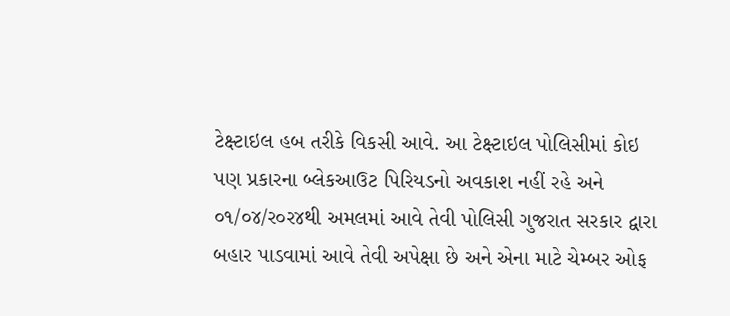ટેક્ષ્ટાઇલ હબ તરીકે વિકસી આવે. આ ટેક્ષ્ટાઇલ પોલિસીમાં કોઇ પણ પ્રકારના બ્લેકઆઉટ પિરિયડનો અવકાશ નહીં રહે અને ૦૧/૦૪/ર૦ર૪થી અમલમાં આવે તેવી પોલિસી ગુજરાત સરકાર દ્વારા બહાર પાડવામાં આવે તેવી અપેક્ષા છે અને એના માટે ચેમ્બર ઓફ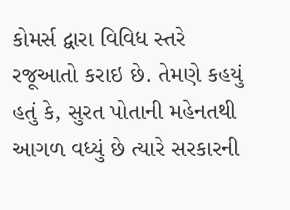કોમર્સ દ્વારા વિવિધ સ્તરે રજૂઆતો કરાઇ છે. તેમણે કહયું હતું કે, સુરત પોતાની મહેનતથી આગળ વધ્યું છે ત્યારે સરકારની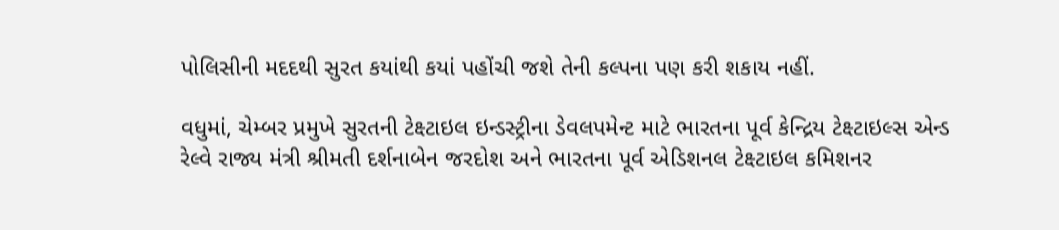પોલિસીની મદદથી સુરત કયાંથી કયાં પહોંચી જશે તેની કલ્પના પણ કરી શકાય નહીં.

વધુમાં, ચેમ્બર પ્રમુખે સુરતની ટેક્ષ્ટાઇલ ઇન્ડસ્ટ્રીના ડેવલપમેન્ટ માટે ભારતના પૂર્વ કેન્દ્રિય ટેક્ષ્ટાઇલ્સ એન્ડ રેલ્વે રાજ્ય મંત્રી શ્રીમતી દર્શનાબેન જરદોશ અને ભારતના પૂર્વ એડિશનલ ટેક્ષ્ટાઇલ કમિશનર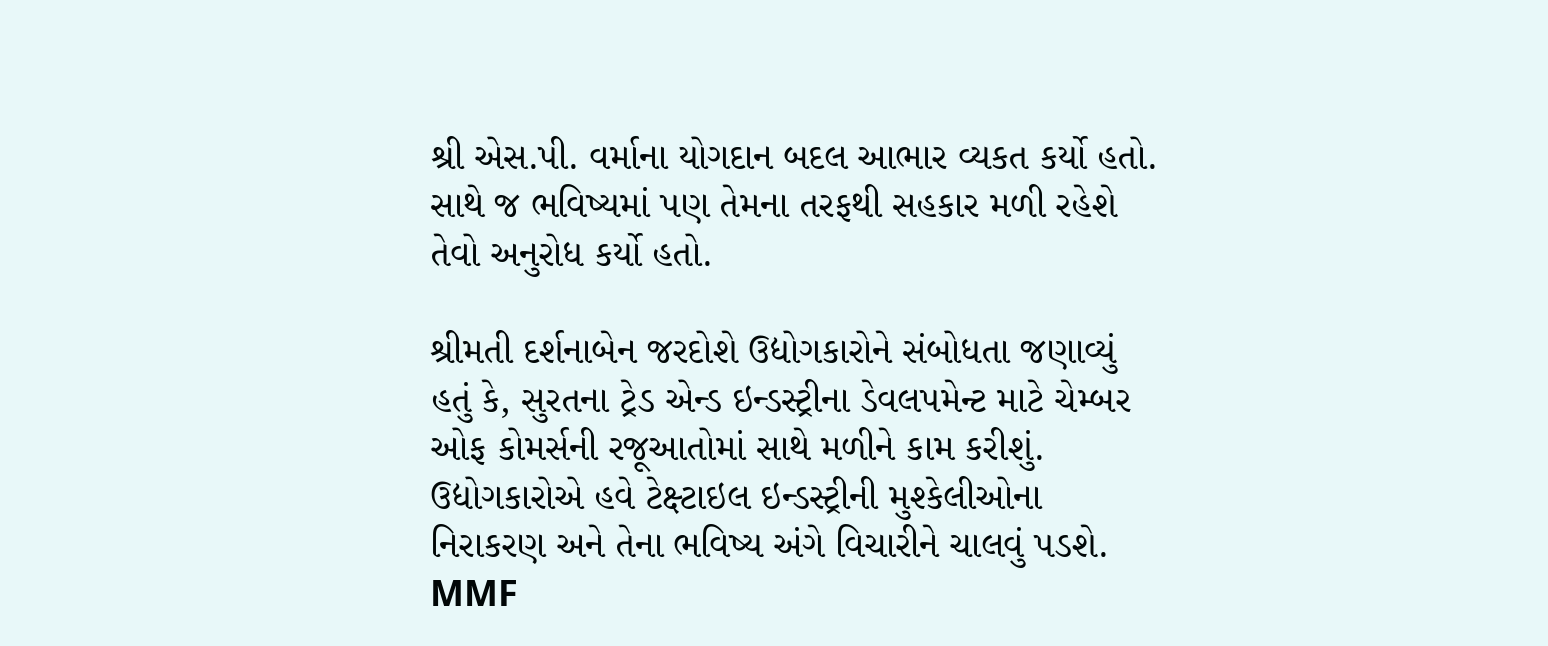શ્રી એસ.પી. વર્માના યોગદાન બદલ આભાર વ્યકત કર્યો હતો. સાથે જ ભવિષ્યમાં પણ તેમના તરફથી સહકાર મળી રહેશે તેવો અનુરોધ કર્યો હતો.

શ્રીમતી દર્શનાબેન જરદોશે ઉદ્યોગકારોને સંબોધતા જણાવ્યું હતું કે, સુરતના ટ્રેડ એન્ડ ઇન્ડસ્ટ્રીના ડેવલપમેન્ટ માટે ચેમ્બર ઓફ કોમર્સની રજૂઆતોમાં સાથે મળીને કામ કરીશું. ઉદ્યોગકારોએ હવે ટેક્ષ્ટાઇલ ઇન્ડસ્ટ્રીની મુશ્કેલીઓના નિરાકરણ અને તેના ભવિષ્ય અંગે વિચારીને ચાલવું પડશે. MMF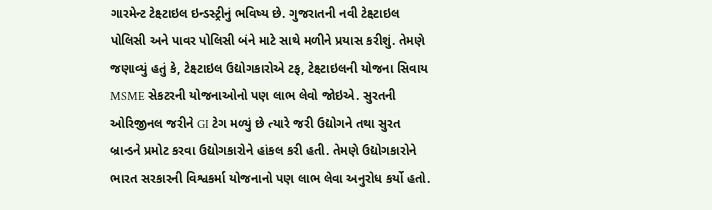ગારમેન્ટ ટેક્ષ્ટાઇલ ઇન્ડસ્ટ્રીનું ભવિષ્ય છે. ગુજરાતની નવી ટેક્ષ્ટાઇલ પોલિસી અને પાવર પોલિસી બંને માટે સાથે મળીને પ્રયાસ કરીશું. તેમણે જણાવ્યું હતું કે, ટેક્ષ્ટાઇલ ઉદ્યોગકારોએ ટફ, ટેક્ષ્ટાઇલની યોજના સિવાય MSME સેકટરની યોજનાઓનો પણ લાભ લેવો જોઇએ. સુરતની ઓરિજીનલ જરીને GI ટેગ મળ્યું છે ત્યારે જરી ઉદ્યોગને તથા સુરત બ્રાન્ડને પ્રમોટ કરવા ઉદ્યોગકારોને હાંકલ કરી હતી. તેમણે ઉદ્યોગકારોને ભારત સરકારની વિશ્વકર્મા યોજનાનો પણ લાભ લેવા અનુરોધ કર્યો હતો.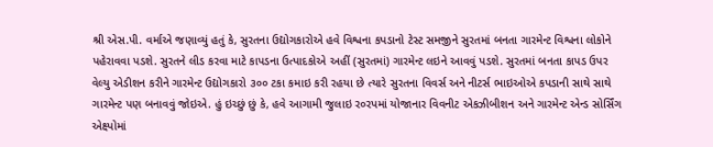શ્રી એસ.પી. વર્માએ જણાવ્યું હતું કે, સુરતના ઉદ્યોગકારોએ હવે વિશ્વના કપડાનો ટેસ્ટ સમજીને સુરતમાં બનતા ગારમેન્ટ વિશ્વના લોકોને પહેરાવવા પડશે. સુરતને લીડ કરવા માટે કાપડના ઉત્પાદકોએ અહીં (સુરતમાં) ગારમેન્ટ લઇને આવવું પડશે. સુરતમાં બનતા કાપડ ઉપર વેલ્યુ એડીશન કરીને ગારમેન્ટ ઉદ્યોગકારો ૩૦૦ ટકા કમાઇ કરી રહયા છે ત્યારે સુરતના વિવર્સ અને નીટર્સ ભાઇઓએ કપડાની સાથે સાથે ગારમેન્ટ પણ બનાવવું જોઇએ. હું ઇચ્છું છું કે, હવે આગામી જુલાઇ ર૦રપમાં યોજાનાર વિવનીટ એકઝીબીશન અને ગારમેન્ટ એન્ડ સોર્સિંગ એક્ષ્પોમાં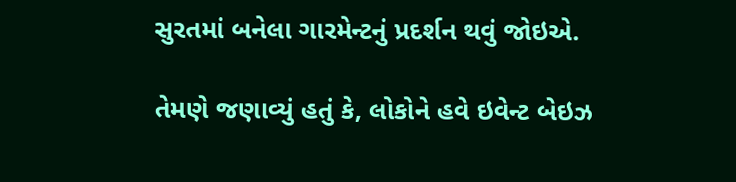સુરતમાં બનેલા ગારમેન્ટનું પ્રદર્શન થવું જોઇએ.

તેમણે જણાવ્યું હતું કે, લોકોને હવે ઇવેન્ટ બેઇઝ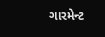ગારમેન્ટ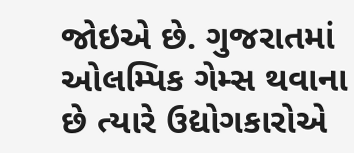જોઇએ છે. ગુજરાતમાં ઓલમ્પિક ગેમ્સ થવાના છે ત્યારે ઉદ્યોગકારોએ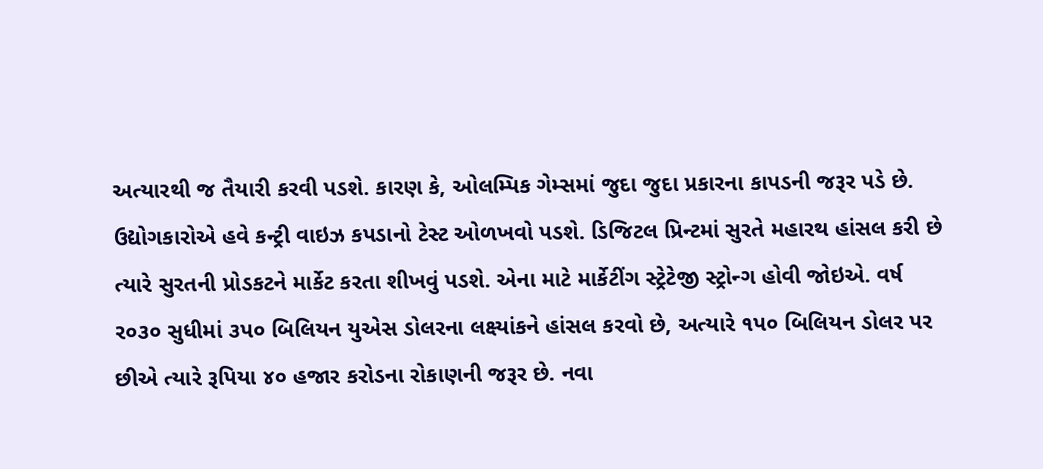અત્યારથી જ તૈયારી કરવી પડશે. કારણ કે, ઓલમ્પિક ગેમ્સમાં જુદા જુદા પ્રકારના કાપડની જરૂર પડે છે. ઉદ્યોગકારોએ હવે કન્ટ્રી વાઇઝ કપડાનો ટેસ્ટ ઓળખવો પડશે. ડિજિટલ પ્રિન્ટમાં સુરતે મહારથ હાંસલ કરી છે ત્યારે સુરતની પ્રોડકટને માર્કેટ કરતા શીખવું પડશે. એના માટે માર્કેટીંગ સ્ટ્રેટેજી સ્ટ્રોન્ગ હોવી જોઇએ. વર્ષ ર૦૩૦ સુધીમાં ૩પ૦ બિલિયન યુએસ ડોલરના લક્ષ્યાંકને હાંસલ કરવો છે, અત્યારે ૧પ૦ બિલિયન ડોલર પર છીએ ત્યારે રૂપિયા ૪૦ હજાર કરોડના રોકાણની જરૂર છે. નવા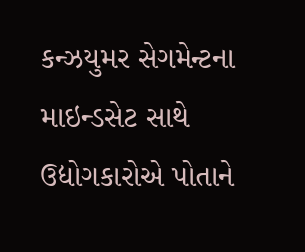કન્ઝયુમર સેગમેન્ટના માઇન્ડસેટ સાથે ઉદ્યોગકારોએ પોતાને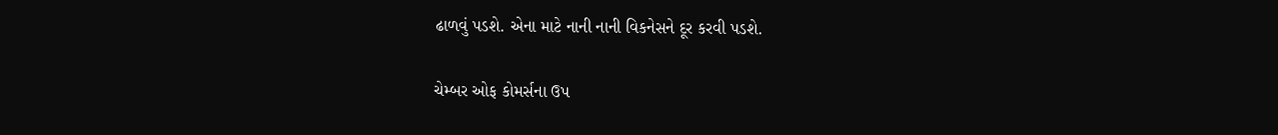ઢાળવું પડશે. એના માટે નાની નાની વિકનેસને દૂર કરવી પડશે.

ચેમ્બર ઓફ કોમર્સના ઉપ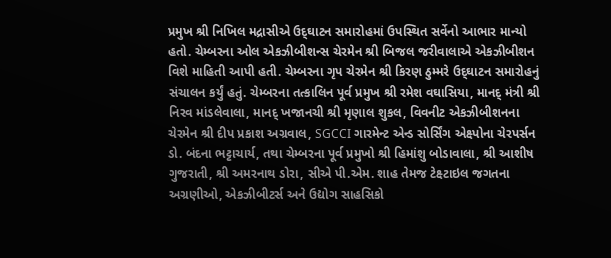પ્રમુખ શ્રી નિખિલ મદ્રાસીએ ઉદ્‌ઘાટન સમારોહમાં ઉપસ્થિત સર્વેનો આભાર માન્યો હતો. ચેમ્બરના ઓલ એકઝીબીશન્સ ચેરમેન શ્રી બિજલ જરીવાલાએ એકઝીબીશન વિશે માહિતી આપી હતી. ચેમ્બરના ગૃપ ચેરમેન શ્રી કિરણ ઠુમ્મરે ઉદ્‌ઘાટન સમારોહનું સંચાલન કર્યું હતું. ચેમ્બરના તત્કાલિન પૂર્વ પ્રમુખ શ્રી રમેશ વઘાસિયા, માનદ્‌ મંત્રી શ્રી નિરવ માંડલેવાલા, માનદ્‌ ખજાનચી શ્રી મૃણાલ શુકલ, વિવનીટ એકઝીબીશનના ચેરમેન શ્રી દીપ પ્રકાશ અગ્રવાલ, SGCCI ગારમેન્ટ એન્ડ સોર્સિંગ એક્ષ્પોના ચેરપર્સન ડો. બંદના ભટ્ટાચાર્ય, તથા ચેમ્બરના પૂર્વ પ્રમુખો શ્રી હિમાંશુ બોડાવાલા, શ્રી આશીષ ગુજરાતી, શ્રી અમરનાથ ડોરા, સીએ પી.એમ. શાહ તેમજ ટેક્ષ્ટાઇલ જગતના અગ્રણીઓ, એકઝીબીટર્સ અને ઉદ્યોગ સાહસિકો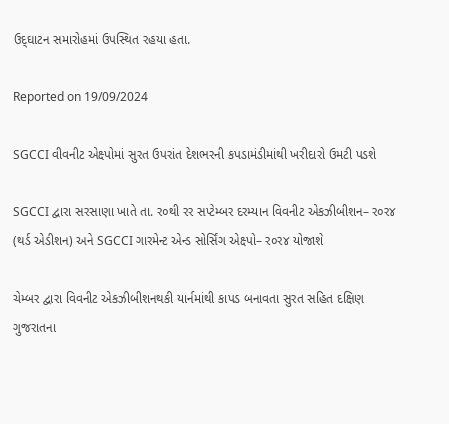ઉદ્‌ઘાટન સમારોહમાં ઉપસ્થિત રહયા હતા.

Reported on 19/09/2024

SGCCI વીવનીટ એક્ષ્પોમાં સુરત ઉપરાંત દેશભરની કપડામંડીમાંથી ખરીદારો ઉમટી પડશે

SGCCI દ્વારા સરસાણા ખાતે તા. ર૦થી રર સપ્ટેમ્બર દરમ્યાન વિવનીટ એકઝીબીશન– ર૦ર૪ (થર્ડ એડીશન) અને SGCCI ગારમેન્ટ એન્ડ સોર્સિંગ એક્ષ્પો– ર૦ર૪ યોજાશે

ચેમ્બર દ્વારા વિવનીટ એકઝીબીશનથકી યાર્નમાંથી કાપડ બનાવતા સુરત સહિત દક્ષિણ ગુજરાતના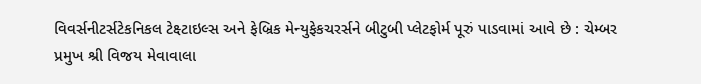વિવર્સનીટર્સટેકનિકલ ટેક્ષ્ટાઇલ્સ અને ફેબ્રિક મેન્યુફેકચરર્સને બીટુબી પ્લેટફોર્મ પૂરું પાડવામાં આવે છે : ચેમ્બર પ્રમુખ શ્રી વિજય મેવાવાલા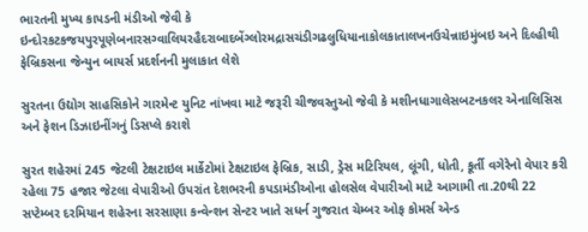ભારતની મુખ્ય કાપડની મંડીઓ જેવી કે ઇન્દોરકટકજયપુરપૂણેબનારસગ્વાલિયરહૈદરાબાદબેંગ્લોરમદ્રાસચંડીગઢલુધિયાનાકોલકાતાલખનઉચેન્નાઇમુંબઇ અને દિલ્હીથી ફેબ્રિકસના જેન્યુન બાયર્સ પ્રદર્શનની મુલાકાત લેશે

સુરતના ઉદ્યોગ સાહસિકોને ગારમેન્ટ યુનિટ નાંખવા માટે જરૂરી ચીજવસ્તુઓ જેવી કે મશીનધાગાલેસબટનકલર એનાલિસિસ અને ફેશન ડિઝાઇનીંગનું ડિસપ્લે કરાશે

સુરત શહેરમાં 245 જેટલી ટેક્ષટાઇલ માર્કેટોમાં ટેક્ષટાઇલ ફેબ્રિક, સાડી, ડ્રેસ મટિરિયલ, લૂંગી, ધોતી, કૂર્તી વગેરેનો વેપાર કરી રહેલા 75 હજાર જેટલા વેપારીઓ ઉપરાંત દેશભરની કપડામંડીઓના હોલસેલ વેપારીઓ માટે આગામી તા.20થી 22 સપ્ટેમ્બર દરમિયાન શહેરના સરસાણા કન્વેન્શન સેન્ટર ખાતે સધર્ન ગુજરાત ચેમ્બર ઓફ કોમર્સ એન્ડ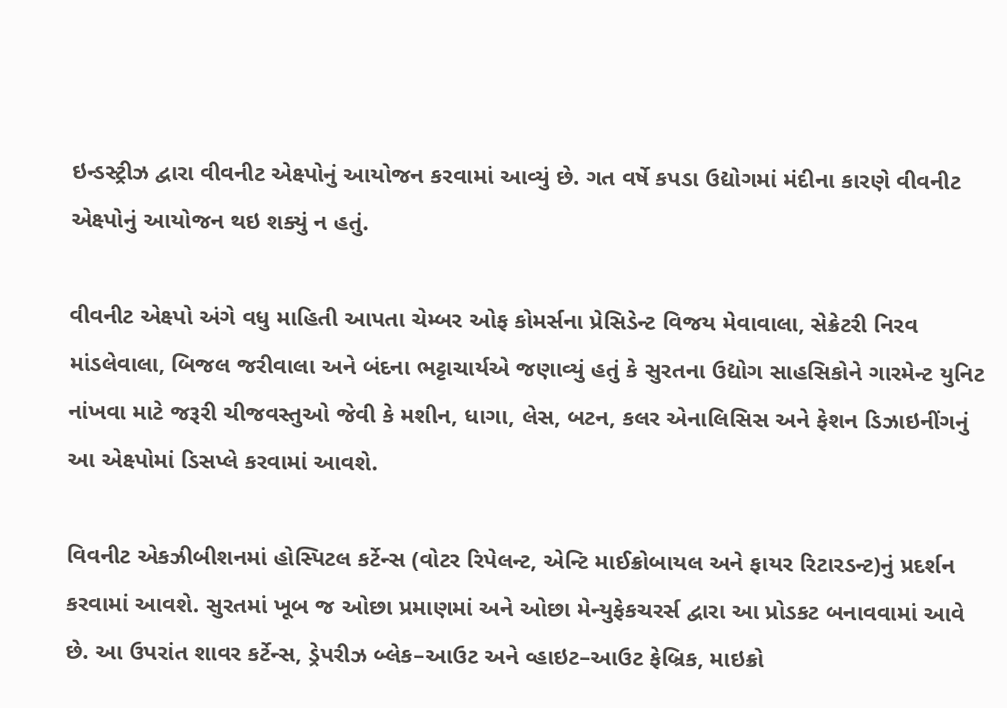ઇન્ડસ્ટ્રીઝ દ્વારા વીવનીટ એક્ષ્પોનું આયોજન કરવામાં આવ્યું છે. ગત વર્ષે કપડા ઉદ્યોગમાં મંદીના કારણે વીવનીટ એક્ષ્પોનું આયોજન થઇ શક્યું ન હતું.

વીવનીટ એક્ષ્પો અંગે વધુ માહિતી આપતા ચેમ્બર ઓફ કોમર્સના પ્રેસિડેન્ટ વિજય મેવાવાલા, સેક્રેટરી નિરવ માંડલેવાલા, બિજલ જરીવાલા અને બંદના ભટ્ટાચાર્યએ જણાવ્યું હતું કે સુરતના ઉદ્યોગ સાહસિકોને ગારમેન્ટ યુનિટ નાંખવા માટે જરૂરી ચીજવસ્તુઓ જેવી કે મશીન, ધાગા, લેસ, બટન, કલર એનાલિસિસ અને ફેશન ડિઝાઇનીંગનું આ એક્ષ્પોમાં ડિસપ્લે કરવામાં આવશે.

વિવનીટ એકઝીબીશનમાં હોસ્પિટલ કર્ટેન્સ (વોટર રિપેલન્ટ, એન્ટિ માઈક્રોબાયલ અને ફાયર રિટારડન્ટ)નું પ્રદર્શન કરવામાં આવશે. સુરતમાં ખૂબ જ ઓછા પ્રમાણમાં અને ઓછા મેન્યુફેકચરર્સ દ્વારા આ પ્રોડકટ બનાવવામાં આવે છે. આ ઉપરાંત શાવર કર્ટેન્સ, ડ્રેપરીઝ બ્લેક–આઉટ અને વ્હાઇટ–આઉટ ફેબ્રિક, માઇક્રો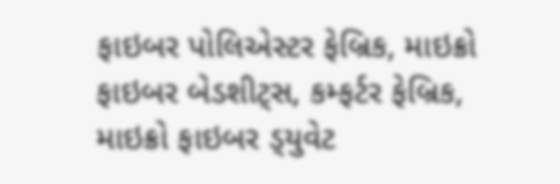ફાઇબર પોલિએસ્ટર ફેબ્રિક, માઇક્રો ફાઇબર બેડશીટ્‌સ, કમ્ફર્ટર ફેબ્રિક, માઇક્રો ફાઇબર ડ્‌યુવેટ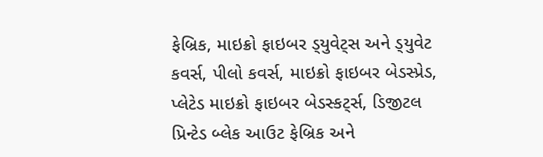ફેબ્રિક, માઇક્રો ફાઇબર ડ્‌યુવેટ્‌સ અને ડ્‌યુવેટ કવર્સ, પીલો કવર્સ, માઇક્રો ફાઇબર બેડસ્પ્રેડ, પ્લેટેડ માઇક્રો ફાઇબર બેડસ્કટ્‌ર્સ, ડિજીટલ પ્રિન્ટેડ બ્લેક આઉટ ફેબ્રિક અને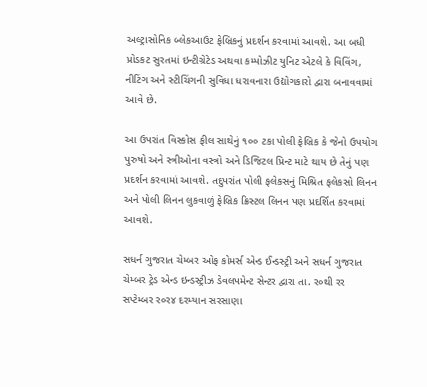અલ્ટ્રાસોનિક બ્લેકઆઉટ ફેબ્રિકનું પ્રદર્શન કરવામાં આવશે. આ બધી પ્રોડકટ સુરતમાં ઇન્ટીગ્રેટેડ અથવા કમ્પોઝીટ યુનિટ એટલે કે વિવિંગ, નીટિંગ અને સ્ટીચિંગની સુવિધા ધરાવનારા ઉદ્યોગકારો દ્વારા બનાવવામાં આવે છે.

આ ઉપરાંત વિસ્કોસ ફીલ સાથેનું ૧૦૦ ટકા પોલી ફેબ્રિક કે જેનો ઉપયોગ પુરુષો અને સ્ત્રીઓના વસ્ત્રો અને ડિજિટલ પ્રિન્ટ માટે થાય છે તેનું પણ પ્રદર્શન કરવામાં આવશે. તદુપરાંત પોલી ફલેકસનું મિશ્રિત ફલેકસો લિનન અને પોલી લિનન લુકવાળું ફેબ્રિક ક્રિસ્ટલ લિનન પણ પ્રદર્શિત કરવામાં આવશે.

સધર્ન ગુજરાત ચેમ્બર ઓફ કોમર્સ એન્ડ ઈન્ડસ્ટ્રી અને સધર્ન ગુજરાત ચેમ્બર ટ્રેડ એન્ડ ઇન્ડસ્ટ્રીઝ ડેવલપમેન્ટ સેન્ટર દ્વારા તા. ર૦થી રર સપ્ટેમ્બર ર૦ર૪ દરમ્યાન સરસાણા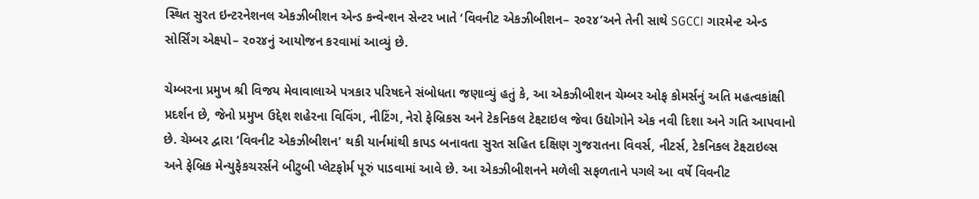સ્થિત સુરત ઇન્ટરનેશનલ એકઝીબીશન એન્ડ કન્વેન્શન સેન્ટર ખાતે ‘વિવનીટ એકઝીબીશન– ર૦ર૪’અને તેની સાથે SGCCI ગારમેન્ટ એન્ડ સોર્સિંગ એક્ષ્પો– ર૦ર૪નું આયોજન કરવામાં આવ્યું છે.

ચેમ્બરના પ્રમુખ શ્રી વિજય મેવાવાલાએ પત્રકાર પરિષદને સંબોધતા જણાવ્યું હતું કે, આ એકઝીબીશન ચેમ્બર ઓફ કોમર્સનું અતિ મહત્વકાંક્ષી પ્રદર્શન છે, જેનો પ્રમુખ ઉદ્દેશ શહેરના વિવિંગ, નીટિંગ, નેરો ફેબ્રિકસ અને ટેકનિકલ ટેક્ષ્ટાઇલ જેવા ઉદ્યોગોને એક નવી દિશા અને ગતિ આપવાનો છે. ચેમ્બર દ્વારા ‘વિવનીટ એકઝીબીશન’ થકી યાર્નમાંથી કાપડ બનાવતા સુરત સહિત દક્ષિણ ગુજરાતના વિવર્સ, નીટર્સ, ટેકનિકલ ટેક્ષ્ટાઇલ્સ અને ફેબ્રિક મેન્યુફેકચરર્સને બીટુબી પ્લેટફોર્મ પૂરું પાડવામાં આવે છે. આ એકઝીબીશનને મળેલી સફળતાને પગલે આ વર્ષે વિવનીટ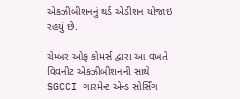એકઝીબીશનનું થર્ડ એડીશન યોજાઇ રહયું છે.

ચેમ્બર ઓફ કોમર્સ દ્વારા આ વખતે વિવનીટ એકઝીબીશનની સાથે SGCCI ગારમેન્ટ એન્ડ સોર્સિંગ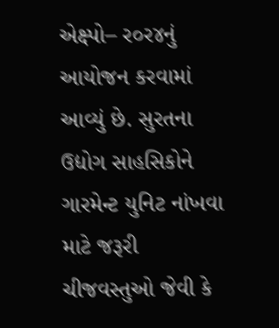એક્ષ્પો– ર૦ર૪નું આયોજન કરવામાં આવ્યું છે. સુરતના ઉદ્યોગ સાહસિકોને ગારમેન્ટ યુનિટ નાંખવા માટે જરૂરી ચીજવસ્તુઓ જેવી કે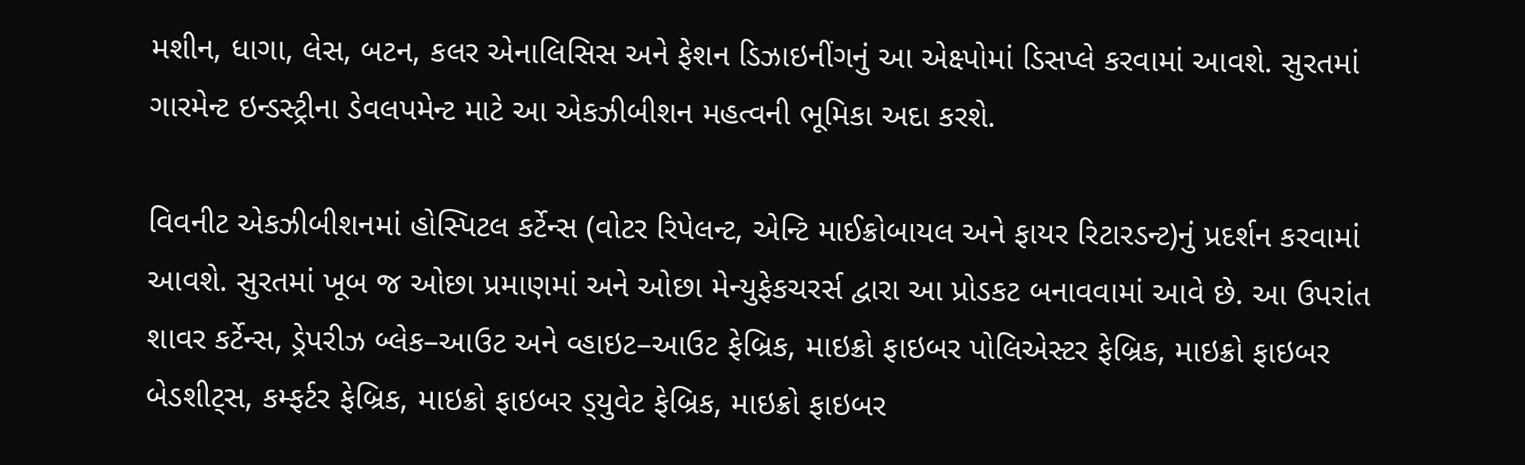મશીન, ધાગા, લેસ, બટન, કલર એનાલિસિસ અને ફેશન ડિઝાઇનીંગનું આ એક્ષ્પોમાં ડિસપ્લે કરવામાં આવશે. સુરતમાં ગારમેન્ટ ઇન્ડસ્ટ્રીના ડેવલપમેન્ટ માટે આ એકઝીબીશન મહત્વની ભૂમિકા અદા કરશે.

વિવનીટ એકઝીબીશનમાં હોસ્પિટલ કર્ટેન્સ (વોટર રિપેલન્ટ, એન્ટિ માઈક્રોબાયલ અને ફાયર રિટારડન્ટ)નું પ્રદર્શન કરવામાં આવશે. સુરતમાં ખૂબ જ ઓછા પ્રમાણમાં અને ઓછા મેન્યુફેકચરર્સ દ્વારા આ પ્રોડકટ બનાવવામાં આવે છે. આ ઉપરાંત શાવર કર્ટેન્સ, ડ્રેપરીઝ બ્લેક–આઉટ અને વ્હાઇટ–આઉટ ફેબ્રિક, માઇક્રો ફાઇબર પોલિએસ્ટર ફેબ્રિક, માઇક્રો ફાઇબર બેડશીટ્‌સ, કમ્ફર્ટર ફેબ્રિક, માઇક્રો ફાઇબર ડ્‌યુવેટ ફેબ્રિક, માઇક્રો ફાઇબર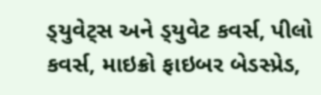ડ્‌યુવેટ્‌સ અને ડ્‌યુવેટ કવર્સ, પીલો કવર્સ, માઇક્રો ફાઇબર બેડસ્પ્રેડ,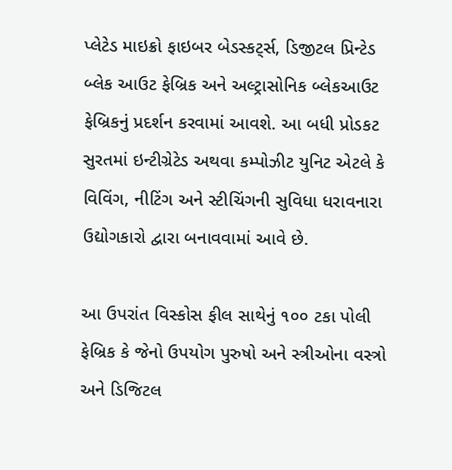પ્લેટેડ માઇક્રો ફાઇબર બેડસ્કટ્‌ર્સ, ડિજીટલ પ્રિન્ટેડ બ્લેક આઉટ ફેબ્રિક અને અલ્ટ્રાસોનિક બ્લેકઆઉટ ફેબ્રિકનું પ્રદર્શન કરવામાં આવશે. આ બધી પ્રોડકટ સુરતમાં ઇન્ટીગ્રેટેડ અથવા કમ્પોઝીટ યુનિટ એટલે કે વિવિંગ, નીટિંગ અને સ્ટીચિંગની સુવિધા ધરાવનારા ઉદ્યોગકારો દ્વારા બનાવવામાં આવે છે.

આ ઉપરાંત વિસ્કોસ ફીલ સાથેનું ૧૦૦ ટકા પોલી ફેબ્રિક કે જેનો ઉપયોગ પુરુષો અને સ્ત્રીઓના વસ્ત્રો અને ડિજિટલ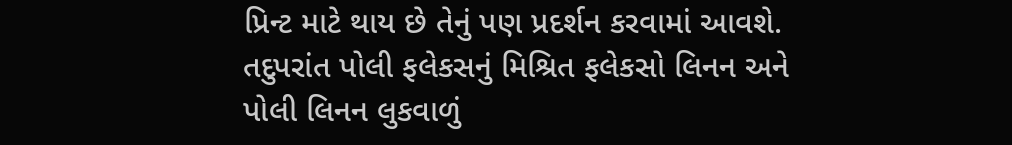પ્રિન્ટ માટે થાય છે તેનું પણ પ્રદર્શન કરવામાં આવશે. તદુપરાંત પોલી ફલેકસનું મિશ્રિત ફલેકસો લિનન અને પોલી લિનન લુકવાળું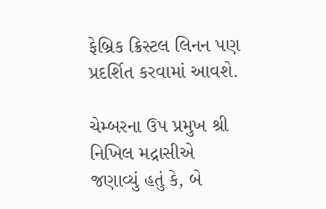ફેબ્રિક ક્રિસ્ટલ લિનન પણ પ્રદર્શિત કરવામાં આવશે.

ચેમ્બરના ઉપ પ્રમુખ શ્રી નિખિલ મદ્રાસીએ જણાવ્યું હતું કે, બે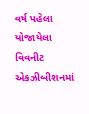વર્ષ પહેલા યોજાયેલા વિવનીટ એકઝીબીશનમાં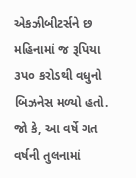એકઝીબીટર્સને છ મહિનામાં જ રૂપિયા ૩પ૦ કરોડથી વધુનો બિઝનેસ મળ્યો હતો. જો કે, આ વર્ષે ગત વર્ષની તુલનામાં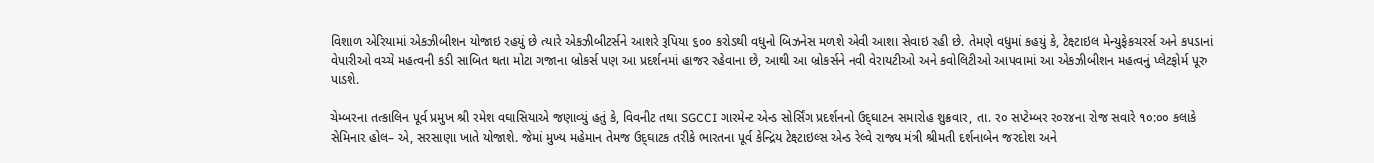વિશાળ એરિયામાં એકઝીબીશન યોજાઇ રહયું છે ત્યારે એકઝીબીટર્સને આશરે રૂપિયા ૬૦૦ કરોડથી વધુનો બિઝનેસ મળશે એવી આશા સેવાઇ રહી છે. તેમણે વધુમાં કહયું કે, ટેક્ષ્ટાઇલ મેન્યુફેકચરર્સ અને કપડાનાં વેપારીઓ વચ્ચે મહત્વની કડી સાબિત થતા મોટા ગજાના બ્રોકર્સ પણ આ પ્રદર્શનમાં હાજર રહેવાના છે, આથી આ બ્રોકર્સને નવી વેરાયટીઓ અને કવોલિટીઓ આપવામાં આ એકઝીબીશન મહત્વનું પ્લેટફોર્મ પૂરુ પાડશે.

ચેમ્બરના તત્કાલિન પૂર્વ પ્રમુખ શ્રી રમેશ વઘાસિયાએ જણાવ્યું હતું કે, વિવનીટ તથા SGCCI ગારમેન્ટ એન્ડ સોર્સિંગ પ્રદર્શનનો ઉદ્‌ઘાટન સમારોહ શુક્રવાર, તા. ર૦ સપ્ટેમ્બર ર૦ર૪ના રોજ સવારે ૧૦:૦૦ કલાકે સેમિનાર હોલ– એ, સરસાણા ખાતે યોજાશે. જેમાં મુખ્ય મહેમાન તેમજ ઉદ્‌ઘાટક તરીકે ભારતના પૂર્વ કેન્દ્રિય ટેક્ષ્ટાઇલ્સ એન્ડ રેલ્વે રાજ્ય મંત્રી શ્રીમતી દર્શનાબેન જરદોશ અને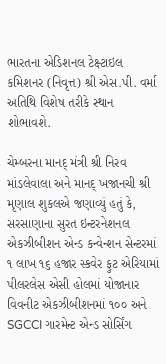ભારતના એડિશનલ ટેક્ષ્ટાઇલ કમિશનર (નિવૃત્ત) શ્રી એસ.પી. વર્મા અતિથિ વિશેષ તરીકે સ્થાન શોભાવશે.

ચેમ્બરના માનદ્‌ મંત્રી શ્રી નિરવ માંડલેવાલા અને માનદ્‌ ખજાનચી શ્રી મૃણાલ શુકલએ જણાવ્યું હતું કે, સરસાણાના સુરત ઇન્ટરનેશનલ એકઝીબીશન એન્ડ કન્વેન્શન સેન્ટરમાં ૧ લાખ ૧૬ હજાર સ્કવેર ફુટ એરિયામાં પીલરલેસ એસી હોલમાં યોજાનાર વિવનીટ એકઝીબીશનમાં ૧૦૦ અને SGCCI ગારમેન્ટ એન્ડ સોર્સિંગ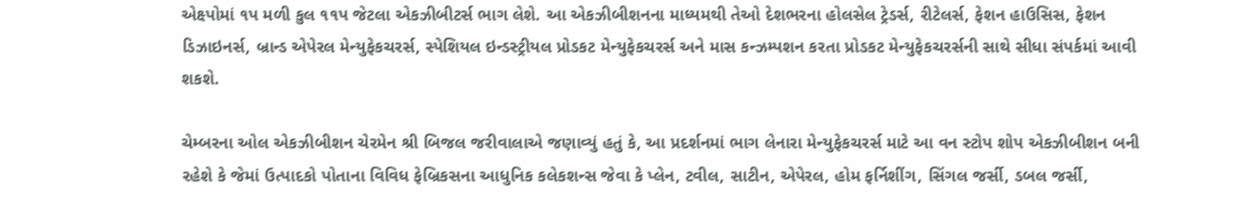એક્ષ્પોમાં ૧પ મળી કુલ ૧૧પ જેટલા એકઝીબીટર્સ ભાગ લેશે. આ એકઝીબીશનના માધ્યમથી તેઓ દેશભરના હોલસેલ ટ્રેડર્સ, રીટેલર્સ, ફેશન હાઉસિસ, ફેશન ડિઝાઇનર્સ, બ્રાન્ડ એપેરલ મેન્યુફેકચરર્સ, સ્પેશિયલ ઇન્ડસ્ટ્રીયલ પ્રોડકટ મેન્યુફેકચરર્સ અને માસ કન્ઝમ્પશન કરતા પ્રોડકટ મેન્યુફેકચરર્સની સાથે સીધા સંપર્કમાં આવી શકશે.

ચેમ્બરના ઓલ એકઝીબીશન ચેરમેન શ્રી બિજલ જરીવાલાએ જણાવ્યું હતું કે, આ પ્રદર્શનમાં ભાગ લેનારા મેન્યુફેકચરર્સ માટે આ વન સ્ટોપ શોપ એકઝીબીશન બની રહેશે કે જેમાં ઉત્પાદકો પોતાના વિવિધ ફેબ્રિકસના આધુનિક કલેકશન્સ જેવા કે પ્લેન, ટવીલ, સાટીન, એપેરલ, હોમ ફર્નિશીંગ, સિંગલ જર્સી, ડબલ જર્સી,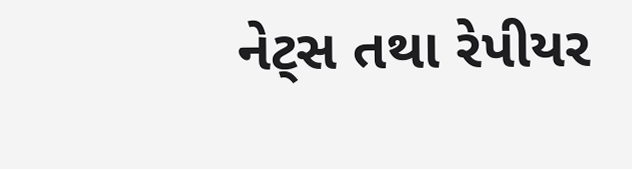નેટ્‌સ તથા રેપીયર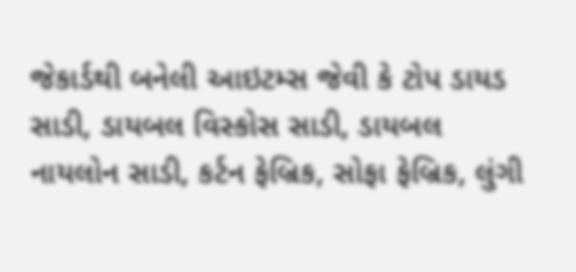જેકાર્ડથી બનેલી આઇટમ્સ જેવી કે ટોપ ડાયડ સાડી, ડાયબલ વિસ્કોસ સાડી, ડાયબલ નાયલોન સાડી, કર્ટન ફેબ્રિક, સોફા ફેબ્રિક, લુંગી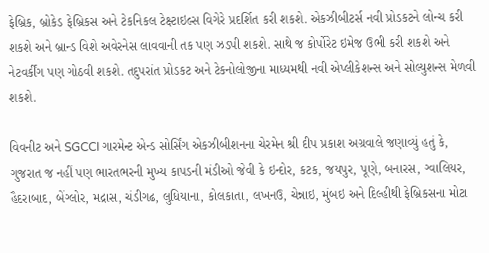ફેબ્રિક, બ્રોકેડ ફેબ્રિકસ અને ટેકનિકલ ટેક્ષ્ટાઇલ્સ વિગેરે પ્રદર્શિત કરી શકશે. એકઝીબીટર્સ નવી પ્રોડકટને લોન્ચ કરી શકશે અને બ્રાન્ડ વિશે અવેરનેસ લાવવાની તક પણ ઝડપી શકશે. સાથે જ કોર્પોરેટ ઇમેજ ઉભી કરી શકશે અને નેટવર્કીંગ પણ ગોઠવી શકશે. તદુપરાંત પ્રોડકટ અને ટેકનોલોજીના માધ્યમથી નવી એપ્લીકેશન્સ અને સોલ્યુશન્સ મેળવી શકશે.

વિવનીટ અને SGCCI ગારમેન્ટ એન્ડ સોર્સિંગ એકઝીબીશનના ચેરમેન શ્રી દીપ પ્રકાશ અગ્રવાલે જણાવ્યું હતું કે, ગુજરાત જ નહીં પણ ભારતભરની મુખ્ય કાપડની મંડીઓ જેવી કે ઇન્દોર, કટક, જયપુર, પૂણે, બનારસ, ગ્વાલિયર, હૈદરાબાદ, બેંગ્લોર, મદ્રાસ, ચંડીગઢ, લુધિયાના, કોલકાતા, લખનઉ, ચેન્નાઇ, મુંબઇ અને દિલ્હીથી ફેબ્રિકસના મોટા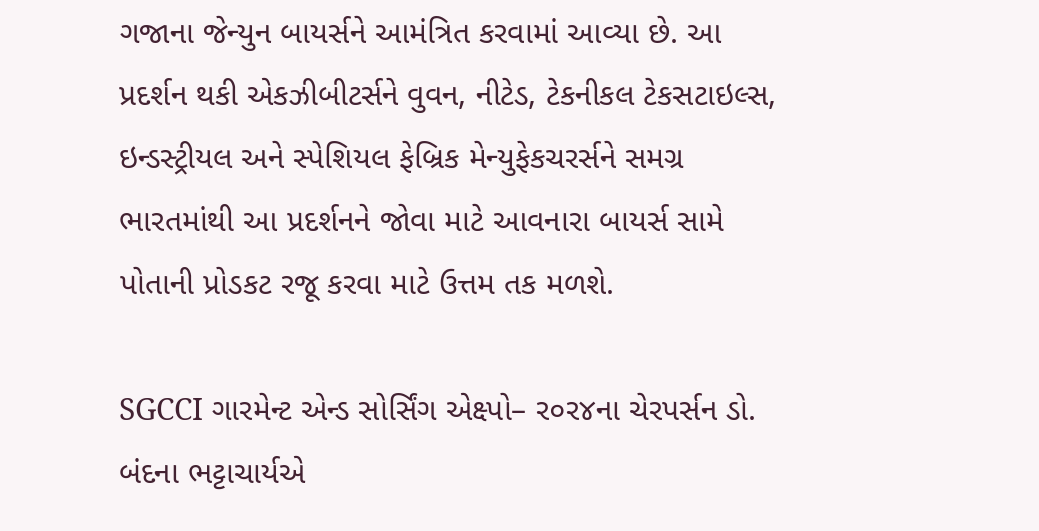ગજાના જેન્યુન બાયર્સને આમંત્રિત કરવામાં આવ્યા છે. આ પ્રદર્શન થકી એકઝીબીટર્સને વુવન, નીટેડ, ટેકનીકલ ટેકસટાઇલ્સ, ઇન્ડસ્ટ્રીયલ અને સ્પેશિયલ ફેબ્રિક મેન્યુફેકચરર્સને સમગ્ર ભારતમાંથી આ પ્રદર્શનને જોવા માટે આવનારા બાયર્સ સામે પોતાની પ્રોડકટ રજૂ કરવા માટે ઉત્તમ તક મળશે.

SGCCI ગારમેન્ટ એન્ડ સોર્સિંગ એક્ષ્પો– ર૦ર૪ના ચેરપર્સન ડો. બંદના ભટ્ટાચાર્યએ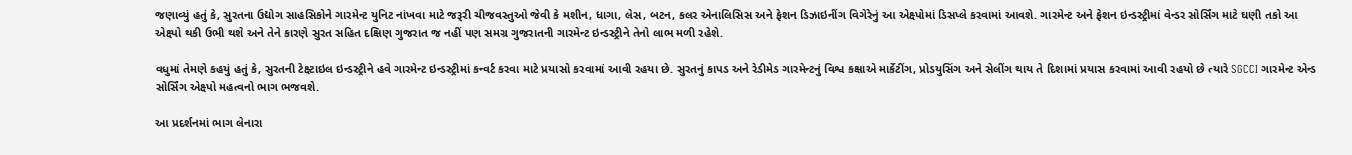જણાવ્યું હતું કે, સુરતના ઉદ્યોગ સાહસિકોને ગારમેન્ટ યુનિટ નાંખવા માટે જરૂરી ચીજવસ્તુઓ જેવી કે મશીન, ધાગા, લેસ, બટન, કલર એનાલિસિસ અને ફેશન ડિઝાઇનીંગ વિગેરેનું આ એક્ષ્પોમાં ડિસપ્લે કરવામાં આવશે. ગારમેન્ટ અને ફેશન ઇન્ડસ્ટ્રીમાં વેન્ડર સોર્સિંગ માટે ઘણી તકો આ એક્ષ્પો થકી ઉભી થશે અને તેને કારણે સુરત સહિત દક્ષિણ ગુજરાત જ નહીં પણ સમગ્ર ગુજરાતની ગારમેન્ટ ઇન્ડસ્ટ્રીને તેનો લાભ મળી રહેશે.

વધુમાં તેમણે કહયું હતું કે, સુરતની ટેક્ષ્ટાઇલ ઇન્ડસ્ટ્રીને હવે ગારમેન્ટ ઇન્ડસ્ટ્રીમાં કન્વર્ટ કરવા માટે પ્રયાસો કરવામાં આવી રહયા છે. સુરતનું કાપડ અને રેડીમેડ ગારમેન્ટનું વિશ્વ કક્ષાએ માર્કેટીંગ, પ્રોડયુસિંગ અને સેલીંગ થાય તે દિશામાં પ્રયાસ કરવામાં આવી રહયો છે ત્યારે SGCCI ગારમેન્ટ એન્ડ સોર્સિંગ એક્ષ્પો મહત્વનો ભાગ ભજવશે.

આ પ્રદર્શનમાં ભાગ લેનારા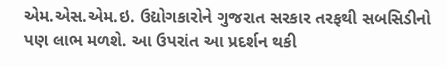એમ.એસ.એમ.ઇ. ઉદ્યોગકારોને ગુજરાત સરકાર તરફથી સબસિડીનો પણ લાભ મળશે. આ ઉપરાંત આ પ્રદર્શન થકી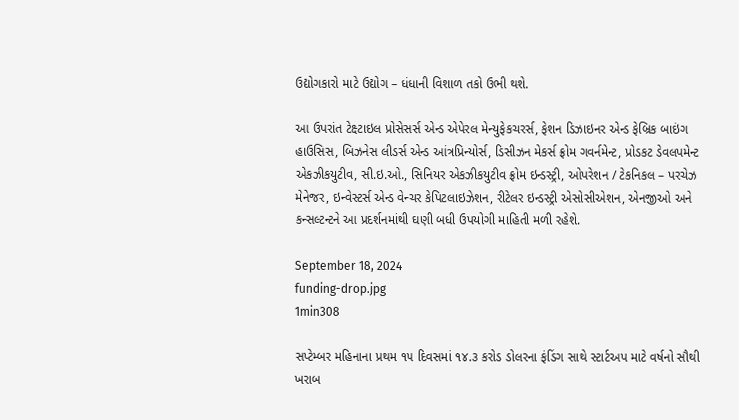ઉદ્યોગકારો માટે ઉદ્યોગ – ધંધાની વિશાળ તકો ઉભી થશે.

આ ઉપરાંત ટેક્ષ્ટાઇલ પ્રોસેસર્સ એન્ડ એપેરલ મેન્યુફેકચરર્સ, ફેશન ડિઝાઇનર એન્ડ ફેબ્રિક બાઇંગ હાઉસિસ, બિઝનેસ લીડર્સ એન્ડ આંત્રપ્રિન્યોર્સ, ડિસીઝન મેકર્સ ફ્રોમ ગવર્નમેન્ટ, પ્રોડકટ ડેવલપમેન્ટ એકઝીકયુટીવ, સી.ઇ.ઓ., સિનિયર એકઝીકયુટીવ ફ્રોમ ઇન્ડસ્ટ્રી, ઓપરેશન / ટેકનિકલ – પરચેઝ મેનેજર, ઇન્વેસ્ટર્સ એન્ડ વેન્ચર કેપિટલાઇઝેશન, રીટેલર ઇન્ડસ્ટ્રી એસોસીએશન, એનજીઓ અને કન્સલ્ટન્ટને આ પ્રદર્શનમાંથી ઘણી બધી ઉપયોગી માહિતી મળી રહેશે.

September 18, 2024
funding-drop.jpg
1min308

સપ્ટેમ્બર મહિનાના પ્રથમ ૧૫ દિવસમાં ૧૪.૩ કરોડ ડોલરના ફંડિંગ સાથે સ્ટાર્ટઅપ માટે વર્ષનો સૌથી ખરાબ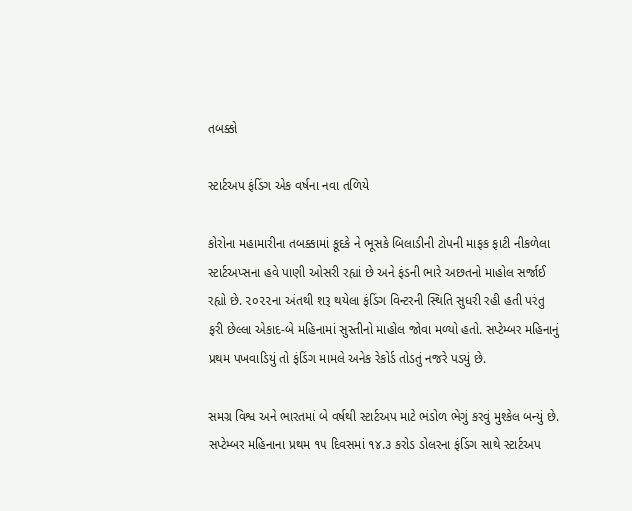તબક્કો

સ્ટાર્ટઅપ ફંડિંગ એક વર્ષના નવા તળિયે

કોરોના મહામારીના તબક્કામાં કૂદકે ને ભૂસકે બિલાડીની ટોપની માફક ફાટી નીકળેલા સ્ટાર્ટઅપ્સના હવે પાણી ઓસરી રહ્યાં છે અને ફંડની ભારે અછતનો માહોલ સર્જાઈ રહ્યો છે. ૨૦૨૨ના અંતથી શરૂ થયેલા ફંડિંગ વિન્ટરની સ્થિતિ સુધરી રહી હતી પરંતુ ફરી છેલ્લા એકાદ-બે મહિનામાં સુસ્તીનો માહોલ જોવા મળ્યો હતો. સપ્ટેમ્બર મહિનાનું પ્રથમ પખવાડિયું તો ફંડિંગ મામલે અનેક રેકોર્ડ તોડતું નજરે પડયું છે.

સમગ્ર વિશ્વ અને ભારતમાં બે વર્ષથી સ્ટાર્ટઅપ માટે ભંડોળ ભેગું કરવું મુશ્કેલ બન્યું છે. સપ્ટેમ્બર મહિનાના પ્રથમ ૧૫ દિવસમાં ૧૪.૩ કરોડ ડોલરના ફંડિંગ સાથે સ્ટાર્ટઅપ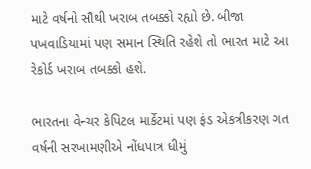માટે વર્ષનો સૌથી ખરાબ તબક્કો રહ્યો છે. બીજા પખવાડિયામાં પણ સમાન સ્થિતિ રહેશે તો ભારત માટે આ રેકોર્ડ ખરાબ તબક્કો હશે.

ભારતના વેન્ચર કેપિટલ માર્કેટમાં પણ ફંડ એકત્રીકરણ ગત વર્ષની સરખામણીએ નોંધપાત્ર ધીમું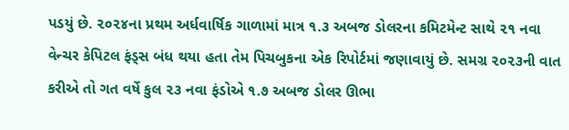પડયું છે. ૨૦૨૪ના પ્રથમ અર્ધવાર્ષિક ગાળામાં માત્ર ૧.૩ અબજ ડોલરના કમિટમેન્ટ સાથે ૨૧ નવા વેન્ચર કેપિટલ ફંડ્સ બંધ થયા હતા તેમ પિચબુકના એક રિપોર્ટમાં જણાવાયું છે. સમગ્ર ૨૦૨૩ની વાત કરીએ તો ગત વર્ષે કુલ ૨૩ નવા ફંડોએ ૧.૭ અબજ ડોલર ઊભા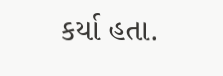કર્યા હતા.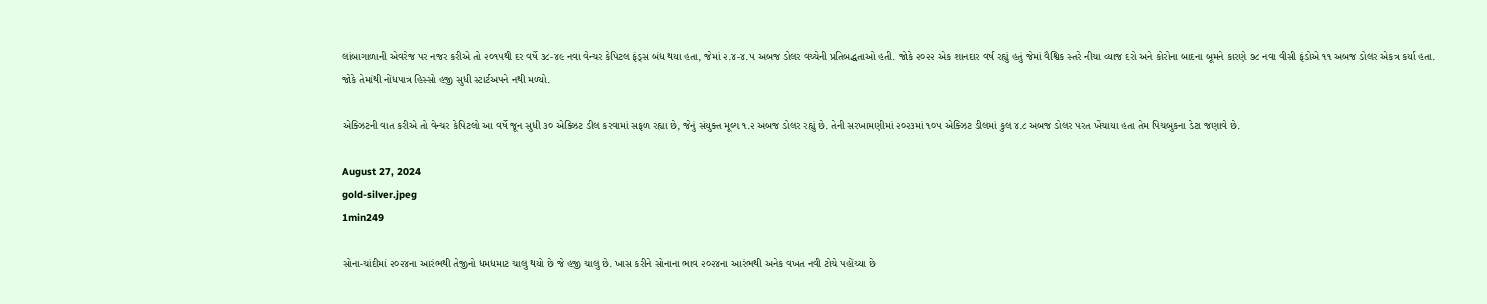લાંબાગાળાની એવરેજ પર નજર કરીએ તો ૨૦૧૫થી દર વર્ષે ૩૮-૪૯ નવા વેન્ચર કેપિટલ ફંડ્સ બંધ થયા હતા, જેમાં ૨.૪-૪.૫ અબજ ડોલર વચ્ચેની પ્રતિબદ્ધતાઓ હતી. જોકે ૨૦૨૨ એક શાનદાર વર્ષ રહ્યું હતું જેમાં વૈશ્વિક સ્તરે નીચા વ્યાજ દરો અને કોરોના બાદના બૂમને કારણે ૭૮ નવા વીસી ફંડોએ ૧૧ અબજ ડોલર એકત્ર કર્યા હતા. જોકે તેમાંથી નોંધપાત્ર હિસ્સો હજી સુધી સ્ટાર્ટઅપને નથી મળ્યો.

એક્ઝિટની વાત કરીએ તો વેન્ચર કેપિટલો આ વર્ષે જૂન સુધી ૩૦ એક્ઝિટ ડીલ કરવામાં સફળ રહ્યા છે, જેનું સંયુક્ત મૂલ્ય ૧.૨ અબજ ડોલર રહ્યું છે. તેની સરખામણીમાં ૨૦૨૩માં ૧૦૫ એક્ઝિટ ડીલમાં કુલ ૪.૮ અબજ ડોલર પરત ખેંચાયા હતા તેમ પિચબુકના ડેટા જણાવે છે.

August 27, 2024
gold-silver.jpeg
1min249

સોના-ચાંદીમાં ૨૦૨૪ના આરંભથી તેજીનો ધમધમાટ ચાલુ થયો છે જે હજી ચાલુ છે. ખાસ કરીને સોનાના ભાવ ૨૦૨૪ના આરંભથી અનેક વખત નવી ટોચે પહોંચ્યા છે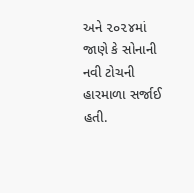અને ૨૦૨૪માં જાણે કે સોનાની નવી ટોચની હારમાળા સર્જાઈ હતી.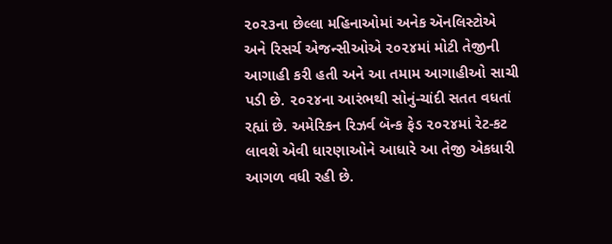૨૦૨૩ના છેલ્લા મહિનાઓમાં અનેક ઍનલિસ્ટોએ અને રિસર્ચ એજન્સીઓએ ૨૦૨૪માં મોટી તેજીની આગાહી કરી હતી અને આ તમામ આગાહીઓ સાચી પડી છે. ૨૦૨૪ના આરંભથી સોનું-ચાંદી સતત વધતાં રહ્યાં છે. અમેરિકન રિઝર્વ બૅન્ક ફેડ ૨૦૨૪માં રેટ-કટ લાવશે એવી ધારણાઓને આધારે આ તેજી એકધારી આગળ વધી રહી છે.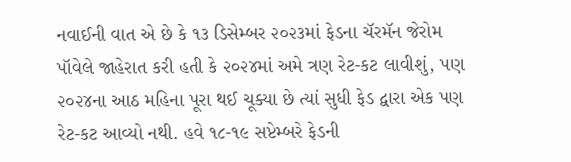નવાઈની વાત એ છે કે ૧૩ ડિસેમ્બર ૨૦૨૩માં ફેડના ચૅરમૅન જેરોમ પૉવેલે જાહેરાત કરી હતી કે ૨૦૨૪માં અમે ત્રણ રેટ-કટ લાવીશું, પણ ૨૦૨૪ના આઠ મહિના પૂરા થઈ ચૂક્યા છે ત્યાં સુધી ફેડ દ્વારા એક પણ રેટ-કટ આવ્યો નથી. હવે ૧૮-૧૯ સપ્ટેમ્બરે ફેડની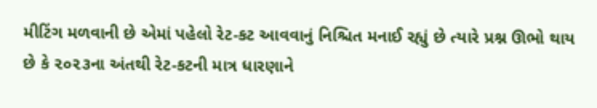મીટિંગ મળવાની છે એમાં પહેલો રેટ-કટ આવવાનું નિશ્ચિત મનાઈ રહ્યું છે ત્યારે પ્રશ્ન ઊભો થાય છે કે ૨૦૨૩ના અંતથી રેટ-કટની માત્ર ધારણાને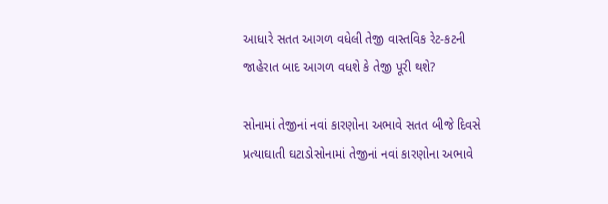આધારે સતત આગળ વધેલી તેજી વાસ્તવિક રેટ-કટની જાહેરાત બાદ આગળ વધશે કે તેજી પૂરી થશે?

સોનામાં તેજીનાં નવાં કારણોના અભાવે સતત બીજે દિવસે પ્રત્યાઘાતી ઘટાડોસોનામાં તેજીનાં નવાં કારણોના અભાવે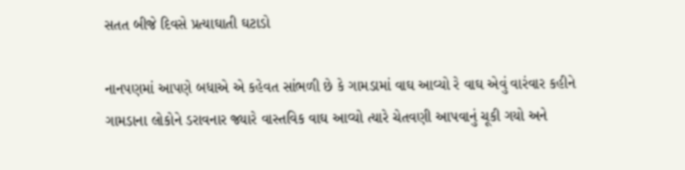સતત બીજે દિવસે પ્રત્યાઘાતી ઘટાડો

નાનપણમાં આપણે બધાએ એ કહેવત સાંભળી છે કે ગામડામાં વાઘ આવ્યો રે વાઘ એવું વારંવાર કહીને ગામડાના લોકોને ડરાવનાર જ્યારે વાસ્તવિક વાઘ આવ્યો ત્યારે ચેતવણી આપવાનું ચૂકી ગયો અને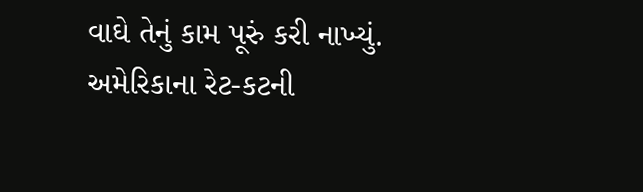વાઘે તેનું કામ પૂરું કરી નાખ્યું. અમેરિકાના રેટ-કટની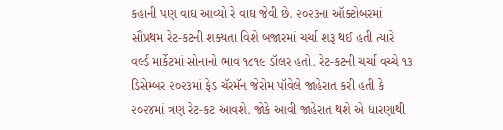કહાની પણ વાઘ આવ્યો રે વાઘ જેવી છે. ૨૦૨૩ના ઑક્ટોબરમાં સૌપ્રથમ રેટ-કટની શક્યતા વિશે બજારમાં ચર્ચા શરૂ થઈ હતી ત્યારે વર્લ્ડ માર્કેટમાં સોનાનો ભાવ ૧૮૧૯ ડૉલર હતો. રેટ-કટની ચર્ચા વચ્ચે ૧૩ ડિસેમ્બર ૨૦૨૩માં ફેડ ચૅરમૅન જેરોમ પૉવેલે જાહેરાત કરી હતી કે ૨૦૨૪માં ત્રણ રેટ-કટ આવશે. જોકે આવી જાહેરાત થશે એ ધારણાથી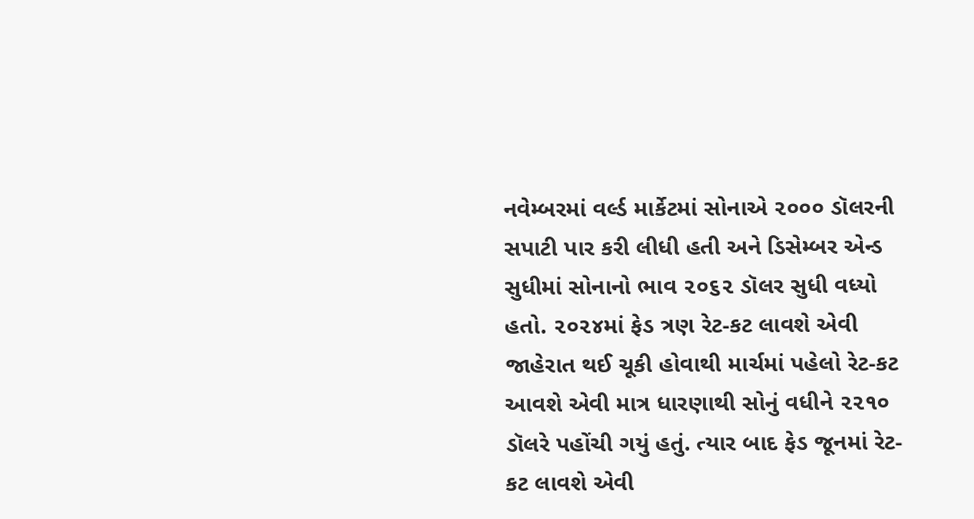નવેમ્બરમાં વર્લ્ડ માર્કેટમાં સોનાએ ૨૦૦૦ ડૉલરની સપાટી પાર કરી લીધી હતી અને ડિસેમ્બર એન્ડ સુધીમાં સોનાનો ભાવ ૨૦૬૨ ડૉલર સુધી વધ્યો હતો. ૨૦૨૪માં ફેડ ત્રણ રેટ-કટ લાવશે એવી જાહેરાત થઈ ચૂકી હોવાથી માર્ચમાં પહેલો રેટ-કટ આવશે એવી માત્ર ધારણાથી સોનું વધીને ૨૨૧૦ ડૉલરે પહોંચી ગયું હતું. ત્યાર બાદ ફેડ જૂનમાં રેટ-કટ લાવશે એવી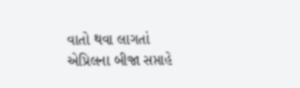વાતો થવા લાગતાં એપ્રિલના બીજા સપ્તાહે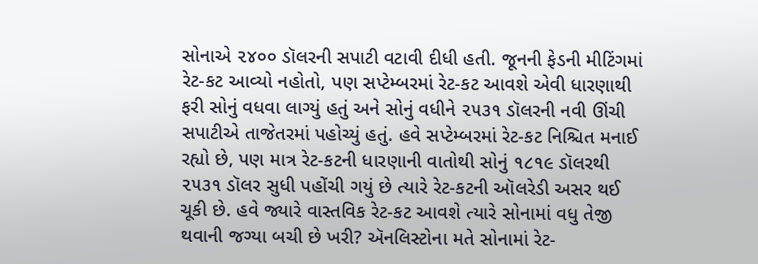સોનાએ ૨૪૦૦ ડૉલરની સપાટી વટાવી દીધી હતી. જૂનની ફેડની મીટિંગમાં રેટ-કટ આવ્યો નહોતો, પણ સપ્ટેમ્બરમાં રેટ-કટ આવશે એવી ધારણાથી ફરી સોનું વધવા લાગ્યું હતું અને સોનું વધીને ૨૫૩૧ ડૉલરની નવી ઊંચી સપાટીએ તાજેતરમાં પહોચ્યું હતું. હવે સપ્ટેમ્બરમાં રેટ-કટ નિશ્ચિત મનાઈ રહ્યો છે, પણ માત્ર રેટ-કટની ધારણાની વાતોથી સોનું ૧૮૧૯ ડૉલરથી ૨૫૩૧ ડૉલર સુધી પહોંચી ગયું છે ત્યારે રેટ-કટની ઑલરેડી અસર થઈ ચૂકી છે. હવે જ્યારે વાસ્તવિક રેટ-કટ આવશે ત્યારે સોનામાં વધુ તેજી થવાની જગ્યા બચી છે ખરી? ઍનલિસ્ટોના મતે સોનામાં રેટ-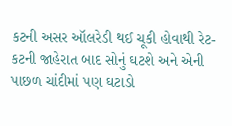કટની અસર ઑલરેડી થઈ ચૂકી હોવાથી રેટ-કટની જાહેરાત બાદ સોનું ઘટશે અને એની પાછળ ચાંદીમાં પણ ઘટાડો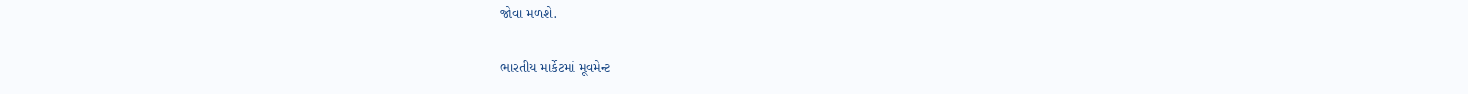જોવા મળશે.

ભારતીય માર્કેટમાં મૂવમેન્ટ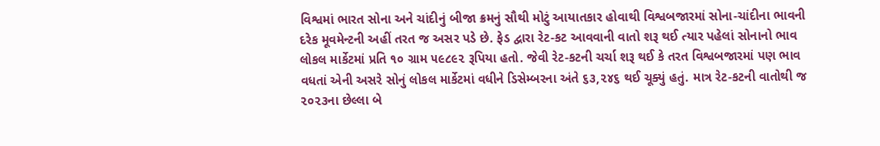વિશ્વમાં ભારત સોના અને ચાંદીનું બીજા ક્રમનું સૌથી મોટું આયાતકાર હોવાથી વિશ્વબજારમાં સોના-ચાંદીના ભાવની દરેક મૂવમેન્ટની અહીં તરત જ અસર પડે છે. ફેડ દ્વારા રેટ-કટ આવવાની વાતો શરૂ થઈ ત્યાર પહેલાં સોનાનો ભાવ લોકલ માર્કેટમાં પ્રતિ ૧૦ ગ્રામ ૫૯૮૯૨ રૂપિયા હતો. જેવી રેટ-કટની ચર્ચા શરૂ થઈ કે તરત વિશ્વબજારમાં પણ ભાવ વધતાં એની અસરે સોનું લોકલ માર્કેટમાં વધીને ડિસેમ્બરના અંતે ૬૩,૨૪૬ થઈ ચૂક્યું હતું. માત્ર રેટ-કટની વાતોથી જ ૨૦૨૩ના છેલ્લા બે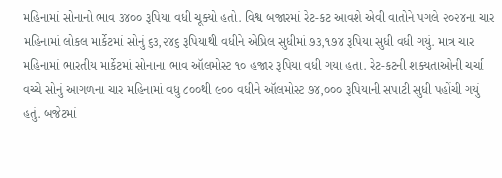મહિનામાં સોનાનો ભાવ ૩૪૦૦ રૂપિયા વધી ચૂક્યો હતો. વિશ્વ બજારમાં રેટ-કટ આવશે એવી વાતોને પગલે ૨૦૨૪ના ચાર મહિનામાં લોકલ માર્કેટમાં સોનું ૬૩,૨૪૬ રૂપિયાથી વધીને એપ્રિલ સુધીમાં ૭૩,૧૭૪ રૂપિયા સુધી વધી ગયું. માત્ર ચાર મહિનામાં ભારતીય માર્કેટમાં સોનાના ભાવ ઑલમોસ્ટ ૧૦ હજાર રૂપિયા વધી ગયા હતા. રેટ-કટની શક્યતાઓની ચર્ચા વચ્ચે સોનું આગળના ચાર મહિનામાં વધુ ૮૦૦થી ૯૦૦ વધીને ઑલમોસ્ટ ૭૪,૦૦૦ રૂપિયાની સપાટી સુધી પહોંચી ગયું હતું. બજેટમાં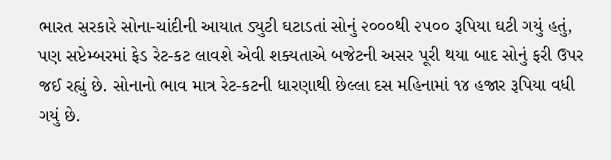ભારત સરકારે સોના-ચાંદીની આયાત ડ્યુટી ઘટાડતાં સોનું ૨૦૦૦થી ૨૫૦૦ રૂપિયા ઘટી ગયું હતું, પણ સપ્ટેમ્બરમાં ફેડ રેટ-કટ લાવશે એવી શક્યતાએ બજેટની અસર પૂરી થયા બાદ સોનું ફરી ઉપર જઈ રહ્યું છે. સોનાનો ભાવ માત્ર રેટ-કટની ધારણાથી છેલ્લા દસ મહિનામાં ૧૪ હજાર રૂપિયા વધી ગયું છે.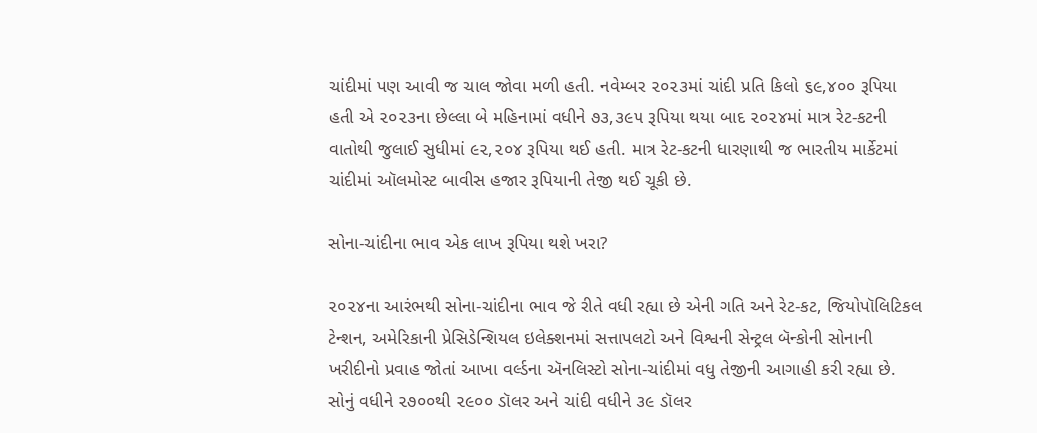ચાંદીમાં પણ આવી જ ચાલ જોવા મળી હતી. નવેમ્બર ૨૦૨૩માં ચાંદી પ્રતિ કિલો ૬૯,૪૦૦ રૂપિયા હતી એ ૨૦૨૩ના છેલ્લા બે મહિનામાં વધીને ૭૩,૩૯૫ રૂપિયા થયા બાદ ૨૦૨૪માં માત્ર રેટ-કટની વાતોથી જુલાઈ સુધીમાં ૯૨,૨૦૪ રૂપિયા થઈ હતી. માત્ર રેટ-કટની ધારણાથી જ ભારતીય માર્કેટમાં ચાંદીમાં ઑલમોસ્ટ બાવીસ હજાર રૂપિયાની તેજી થઈ ચૂકી છે.

સોના-ચાંદીના ભાવ એક લાખ રૂપિયા થશે ખરા?

૨૦૨૪ના આરંભથી સોના-ચાંદીના ભાવ જે રીતે વધી રહ્યા છે એની ગતિ અને રેટ-કટ, જિયોપૉલિટિકલ ટેન્શન, અમેરિકાની પ્રેસિડેન્શિયલ ઇલેક્શનમાં સત્તાપલટો અને વિશ્વની સેન્ટ્રલ બૅન્કોની સોનાની ખરીદીનો પ્રવાહ જોતાં આખા વર્લ્ડના ઍનલિસ્ટો સોના-ચાંદીમાં વધુ તેજીની આગાહી કરી રહ્યા છે. સોનું વધીને ૨૭૦૦થી ૨૯૦૦ ડૉલર અને ચાંદી વધીને ૩૯ ડૉલર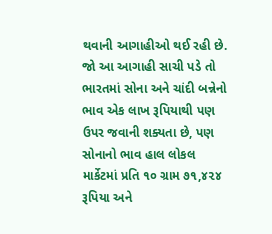થવાની આગાહીઓ થઈ રહી છે. જો આ આગાહી સાચી પડે તો ભારતમાં સોના અને ચાંદી બન્નેનો ભાવ એક લાખ રૂપિયાથી પણ ઉપર જવાની શક્યતા છે, પણ સોનાનો ભાવ હાલ લોકલ માર્કેટમાં પ્રતિ ૧૦ ગ્રામ ૭૧,૪૨૪ રૂપિયા અને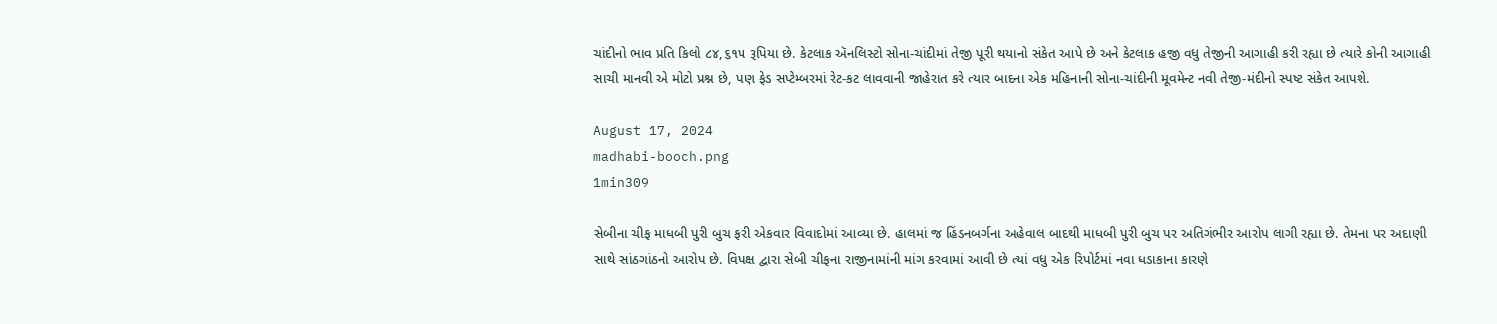ચાંદીનો ભાવ પ્રતિ કિલો ૮૪,૬૧૫ રૂપિયા છે. કેટલાક ઍનલિસ્ટો સોના-ચાંદીમાં તેજી પૂરી થયાનો સંકેત આપે છે અને કેટલાક હજી વધુ તેજીની આગાહી કરી રહ્યા છે ત્યારે કોની આગાહી સાચી માનવી એ મોટો પ્રશ્ન છે, પણ ફેડ સપ્ટેમ્બરમાં રેટ-કટ લાવવાની જાહેરાત કરે ત્યાર બાદના એક મહિનાની સોના-ચાંદીની મૂવમેન્ટ નવી તેજી-મંદીનો સ્પષ્ટ સંકેત આપશે.

August 17, 2024
madhabi-booch.png
1min309

સેબીના ચીફ માધબી પુરી બુચ ફરી એકવાર વિવાદોમાં આવ્યા છે. હાલમાં જ હિંડનબર્ગના અહેવાલ બાદથી માધબી પુરી બુચ પર અતિગંભીર આરોપ લાગી રહ્યા છે. તેમના પર અદાણી સાથે સાંઠગાંઠનો આરોપ છે. વિપક્ષ દ્વારા સેબી ચીફના રાજીનામાંની માંગ કરવામાં આવી છે ત્યાં વધુ એક રિપોર્ટમાં નવા ધડાકાના કારણે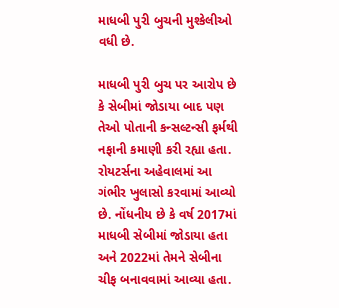માધબી પુરી બુચની મુશ્કેલીઓ વધી છે.

માધબી પુરી બુચ પર આરોપ છે કે સેબીમાં જોડાયા બાદ પણ તેઓ પોતાની કન્સલ્ટન્સી ફર્મથી નફાની કમાણી કરી રહ્યા હતા. રોયટર્સના અહેવાલમાં આ ગંભીર ખુલાસો કરવામાં આવ્યો છે. નોંધનીય છે કે વર્ષ 2017માં માધબી સેબીમાં જોડાયા હતા અને 2022માં તેમને સેબીના ચીફ બનાવવામાં આવ્યા હતા.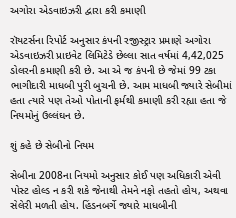અગોરા એડવાઇઝરી દ્વારા કરી કમાણી

રૉયટર્સના રિપોર્ટ અનુસાર કંપની રજીસ્ટ્રાર પ્રમાણે અગોરા એડવાઇઝરી પ્રાઇવેટ લિમિટેડે છેલ્લા સાત વર્ષમાં 4,42,025 ડોલરની કમાણી કરી છે. આ એ જ કંપની છે જેમાં 99 ટકા ભાગીદારી માધબી પુરી બુચની છે. આમ માધબી જ્યારે સેબીમાં હતા ત્યારે પણ તેઓ પોતાની ફર્મથી કમાણી કરી રહ્યા હતા જે નિયમોનું ઉલ્લંઘન છે.

શું કહે છે સેબીનો નિયમ

સેબીના 2008ના નિયમો અનુસાર કોઈ પણ અધિકારી એવી પોસ્ટ હોલ્ડ ન કરી શકે જેનાથી તેમને નફો તહતો હોય, અથવા સેલેરી મળતી હોય. હિંડનબર્ગે જ્યારે માધબીની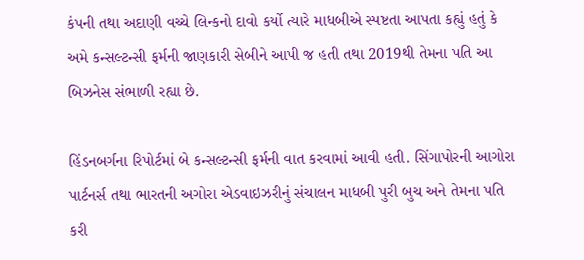કંપની તથા અદાણી વચ્ચે લિન્કનો દાવો કર્યો ત્યારે માધબીએ સ્પષ્ટતા આપતા કહ્યું હતું કે અમે કન્સલ્ટન્સી ફર્મની જાણકારી સેબીને આપી જ હતી તથા 2019થી તેમના પતિ આ બિઝનેસ સંભાળી રહ્યા છે.

હિંડનબર્ગના રિપોર્ટમાં બે કન્સલ્ટન્સી ફર્મની વાત કરવામાં આવી હતી. સિંગાપોરની આગોરા પાર્ટનર્સ તથા ભારતની અગોરા એડવાઇઝરીનું સંચાલન માધબી પુરી બુચ અને તેમના પતિ કરી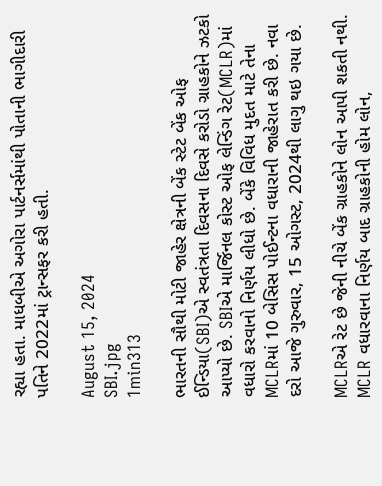રહ્યા હતા. માધબીએ અગોરા પાર્ટનર્સમાંથી પોતાની ભાગીદારી પતિને 2022માં ટ્રાન્સફર કરી હતી.

August 15, 2024
SBI.jpg
1min313

ભારતની સૌથી મોટી જાહેર ક્ષેત્રની બેંક સ્ટેટ બેંક ઓફ ઈન્ડિયા(SBI)એ સ્વતંત્રતા દિવસના દિવસે કરોડો ગ્રાહકોને ઝટકો આપ્યો છે. SBIએ માર્જિનલ કોસ્ટ ઓફ લેન્ડિંગ રેટ(MCLR)માં વધારો કરવાનો નિર્ણય લીધો છે. બેંકે વિવિધ મુદત માટે તેના MCLRમાં 10 બેસિસ પોઈન્ટના વધારાની જાહેરાત કરી છે. નવા દરો આજે ગુરુવાર, 15 ઓગસ્ટ, 2024થી લાગુ થઇ ગયા છે.

MCLRએ રેટ છે જેની નીચે બેંક ગ્રાહકોને લોન આપી શકતી નથી. MCLR વધારવાના નિર્ણય બાદ ગ્રાહકોની હોમ લોન,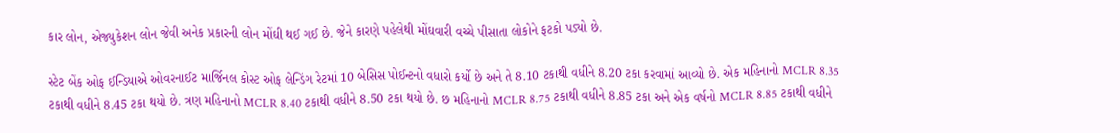કાર લોન, એજ્યુકેશન લોન જેવી અનેક પ્રકારની લોન મોંઘી થઈ ગઈ છે. જેને કારણે પહેલેથી મોંઘવારી વચ્ચે પીસાતા લોકોને ફટકો પડ્યો છે.

સ્ટેટ બેંક ઓફ ઈન્ડિયાએ ઓવરનાઈટ માર્જિનલ કોસ્ટ ઓફ લેન્ડિંગ રેટમાં 10 બેસિસ પોઈન્ટનો વધારો કર્યો છે અને તે 8.10 ટકાથી વધીને 8.20 ટકા કરવામાં આવ્યો છે. એક મહિનાનો MCLR 8.35 ટકાથી વધીને 8.45 ટકા થયો છે. ત્રણ મહિનાનો MCLR 8.40 ટકાથી વધીને 8.50 ટકા થયો છે. છ મહિનાનો MCLR 8.75 ટકાથી વધીને 8.85 ટકા અને એક વર્ષનો MCLR 8.85 ટકાથી વધીને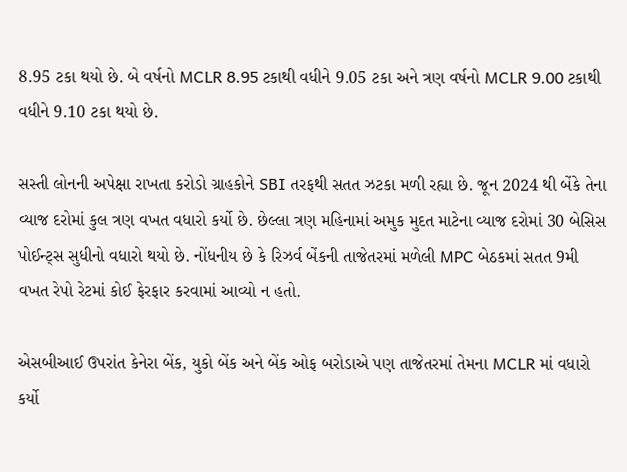8.95 ટકા થયો છે. બે વર્ષનો MCLR 8.95 ટકાથી વધીને 9.05 ટકા અને ત્રણ વર્ષનો MCLR 9.00 ટકાથી વધીને 9.10 ટકા થયો છે.

સસ્તી લોનની અપેક્ષા રાખતા કરોડો ગ્રાહકોને SBI તરફથી સતત ઝટકા મળી રહ્યા છે. જૂન 2024 થી બેંકે તેના વ્યાજ દરોમાં કુલ ત્રણ વખત વધારો કર્યો છે. છેલ્લા ત્રણ મહિનામાં અમુક મુદત માટેના વ્યાજ દરોમાં 30 બેસિસ પોઈન્ટ્સ સુધીનો વધારો થયો છે. નોંધનીય છે કે રિઝર્વ બેંકની તાજેતરમાં મળેલી MPC બેઠકમાં સતત 9મી વખત રેપો રેટમાં કોઈ ફેરફાર કરવામાં આવ્યો ન હતો.

એસબીઆઈ ઉપરાંત કેનેરા બેંક, યુકો બેંક અને બેંક ઓફ બરોડાએ પણ તાજેતરમાં તેમના MCLR માં વધારો કર્યો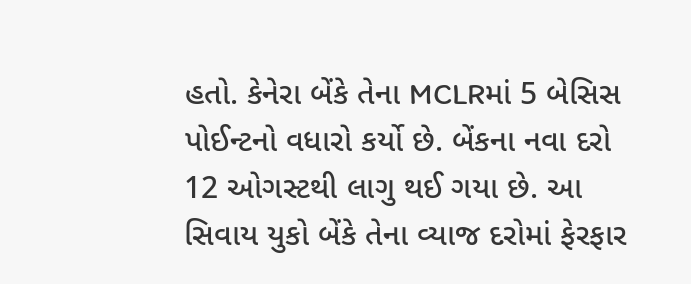હતો. કેનેરા બેંકે તેના MCLRમાં 5 બેસિસ પોઈન્ટનો વધારો કર્યો છે. બેંકના નવા દરો 12 ઓગસ્ટથી લાગુ થઈ ગયા છે. આ સિવાય યુકો બેંકે તેના વ્યાજ દરોમાં ફેરફાર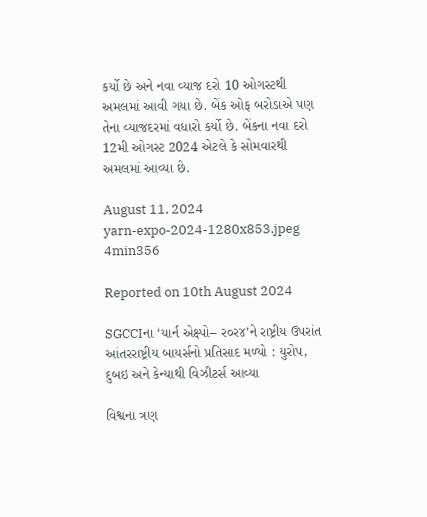કર્યો છે અને નવા વ્યાજ દરો 10 ઓગસ્ટથી અમલમાં આવી ગયા છે. બેંક ઓફ બરોડાએ પણ તેના વ્યાજદરમાં વધારો કર્યો છે. બેંકના નવા દરો 12મી ઓગસ્ટ 2024 એટલે કે સોમવારથી અમલમાં આવ્યા છે.

August 11, 2024
yarn-expo-2024-1280x853.jpeg
4min356

Reported on 10th August 2024

SGCCIના ‘યાર્ન એક્ષ્પો– ર૦ર૪’ને રાષ્ટ્રીય ઉપરાંત આંતરરાષ્ટ્રીય બાયર્સનો પ્રતિસાદ મળ્યો : યુરોપ, દુબઇ અને કેન્યાથી વિઝીટર્સ આવ્યા

વિશ્વના ત્રણ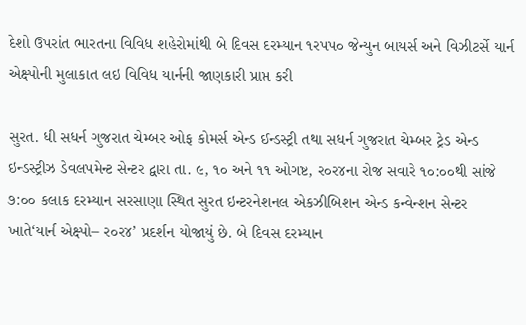દેશો ઉપરાંત ભારતના વિવિધ શહેરોમાંથી બે દિવસ દરમ્યાન ૧રપપ૦ જેન્યુન બાયર્સ અને વિઝીટર્સે યાર્ન એક્ષ્પોની મુલાકાત લઇ વિવિધ યાર્નની જાણકારી પ્રાપ્ત કરી

સુરત. ધી સધર્ન ગુજરાત ચેમ્બર ઓફ કોમર્સ એન્ડ ઈન્ડસ્ટ્રી તથા સધર્ન ગુજરાત ચેમ્બર ટ્રેડ એન્ડ ઇન્ડસ્ટ્રીઝ ડેવલપમેન્ટ સેન્ટર દ્વારા તા. ૯, ૧૦ અને ૧૧ ઓગષ્ટ, ર૦ર૪ના રોજ સવારે ૧૦:૦૦થી સાંજે ૭:૦૦ કલાક દરમ્યાન સરસાણા સ્થિત સુરત ઇન્ટરનેશનલ એકઝીબિશન એન્ડ કન્વેન્શન સેન્ટર ખાતે‘યાર્ન એક્ષ્પો– ર૦ર૪’ પ્રદર્શન યોજાયું છે. બે દિવસ દરમ્યાન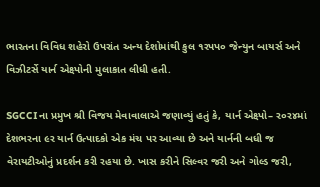ભારતના વિવિધ શહેરો ઉપરાંત અન્ય દેશોમાંથી કુલ ૧રપપ૦ જેન્યુન બાયર્સ અને વિઝીટર્સે યાર્ન એક્ષ્પોની મુલાકાત લીધી હતી.

SGCCIના પ્રમુખ શ્રી વિજય મેવાવાલાએ જણાવ્યું હતું કે, યાર્ન એક્ષ્પો– ર૦ર૪માં દેશભરના ૯ર યાર્ન ઉત્પાદકો એક મંચ પર આવ્યા છે અને યાર્નની બધી જ વેરાયટીઓનું પ્રદર્શન કરી રહયા છે. ખાસ કરીને સિલ્વર જરી અને ગોલ્ડ જરી,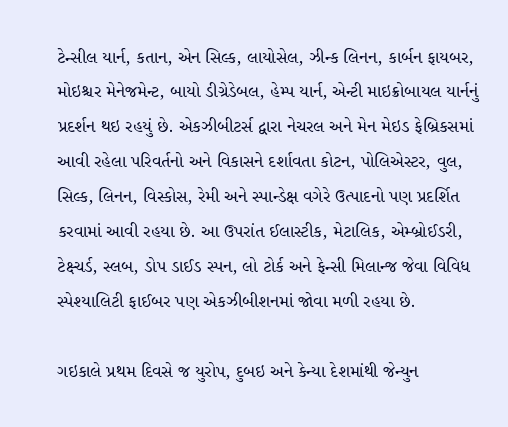ટેન્સીલ યાર્ન, કતાન, એન સિલ્ક, લાયોસેલ, ઝીન્ક લિનન, કાર્બન ફાયબર, મોઇશ્ચર મેનેજમેન્ટ, બાયો ડીગ્રેડેબલ, હેમ્પ યાર્ન, એન્ટી માઇક્રોબાયલ યાર્નનું પ્રદર્શન થઇ રહયું છે. એકઝીબીટર્સ દ્વારા નેચરલ અને મેન મેઇડ ફેબ્રિકસમાં આવી રહેલા પરિવર્તનો અને વિકાસને દર્શાવતા કોટન, પોલિએસ્ટર, વુલ, સિલ્ક, લિનન, વિસ્કોસ, રેમી અને સ્પાન્ડેક્ષ વગેરે ઉત્પાદનો પણ પ્રદર્શિત કરવામાં આવી રહયા છે. આ ઉપરાંત ઈલાસ્ટીક, મેટાલિક, એમ્બ્રોઈડરી, ટેક્ષ્ચર્ડ, સ્લબ, ડોપ ડાઈડ સ્પન, લો ટોર્ક અને ફેન્સી મિલાન્જ જેવા વિવિધ સ્પેશ્યાલિટી ફાઈબર પણ એકઝીબીશનમાં જોવા મળી રહયા છે.

ગઇકાલે પ્રથમ દિવસે જ યુરોપ, દુબઇ અને કેન્યા દેશમાંથી જેન્યુન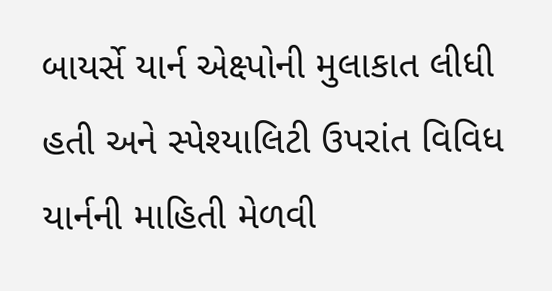બાયર્સે યાર્ન એક્ષ્પોની મુલાકાત લીધી હતી અને સ્પેશ્યાલિટી ઉપરાંત વિવિધ યાર્નની માહિતી મેળવી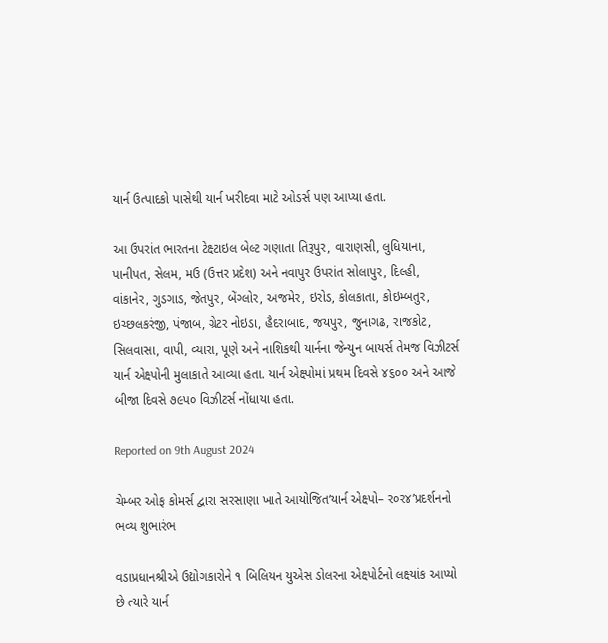યાર્ન ઉત્પાદકો પાસેથી યાર્ન ખરીદવા માટે ઓડર્સ પણ આપ્યા હતા.

આ ઉપરાંત ભારતના ટેક્ષ્ટાઇલ બેલ્ટ ગણાતા તિરૂપુર, વારાણસી, લુધિયાના, પાનીપત, સેલમ, મઉ (ઉત્તર પ્રદેશ) અને નવાપુર ઉપરાંત સોલાપુર, દિલ્હી, વાંકાનેર, ગુડગાડ, જેતપુર, બેંગ્લોર, અજમેર, ઇરોડ, કોલકાતા, કોઇમ્બતુર, ઇચ્છલકરંજી, પંજાબ, ગ્રેટર નોઇડા, હૈદરાબાદ, જયપુર, જુનાગઢ, રાજકોટ, સિલવાસા, વાપી, વ્યારા, પૂણે અને નાશિકથી યાર્નના જેન્યુન બાયર્સ તેમજ વિઝીટર્સ યાર્ન એક્ષ્પોની મુલાકાતે આવ્યા હતા. યાર્ન એક્ષ્પોમાં પ્રથમ દિવસે ૪૬૦૦ અને આજે બીજા દિવસે ૭૯પ૦ વિઝીટર્સ નોંધાયા હતા.

Reported on 9th August 2024

ચેમ્બર ઓફ કોમર્સ દ્વારા સરસાણા ખાતે આયોજિત‘યાર્ન એક્ષ્પો– ર૦ર૪’પ્રદર્શનનો ભવ્ય શુભારંભ

વડાપ્રધાનશ્રીએ ઉદ્યોગકારોને ૧ બિલિયન યુએસ ડોલરના એક્ષ્પોર્ટનો લક્ષ્યાંક આપ્યો છે ત્યારે યાર્ન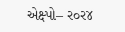એક્ષ્પો– ર૦ર૪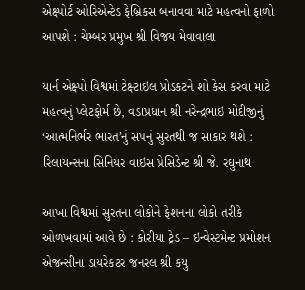એક્ષ્પોર્ટ ઓરિએન્ટેડ ફેબ્રિકસ બનાવવા માટે મહત્વનો ફાળો આપશે : ચેમ્બર પ્રમુખ શ્રી વિજય મેવાવાલા

યાર્ન એક્ષ્પો વિશ્વમાં ટેક્ષ્ટાઇલ પ્રોડકટને શો કેસ કરવા માટે મહત્વનું પ્લેટફોર્મ છે, વડાપ્રધાન શ્રી નરેન્દ્રભાઇ મોદીજીનું ‘આત્મનિર્ભર ભારત’નું સપનું સુરતથી જ સાકાર થશે : રિલાયન્સના સિનિયર વાઇસ પ્રેસિડેન્ટ શ્રી જે. રઘુનાથ

આખા વિશ્વમાં સુરતના લોકોને ફેશનના લોકો તરીકે ઓળખવામાં આવે છે : કોરીયા ટ્રેડ – ઇન્વેસ્ટમેન્ટ પ્રમોશન એજન્સીના ડાયરેકટર જનરલ શ્રી કયુ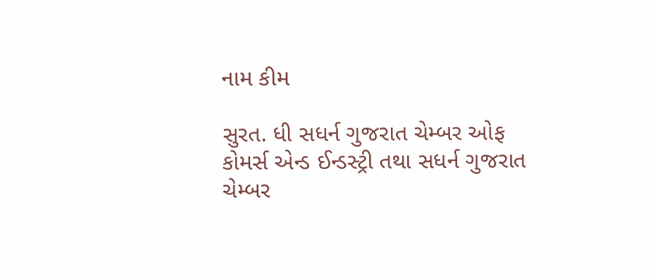નામ કીમ

સુરત. ધી સધર્ન ગુજરાત ચેમ્બર ઓફ કોમર્સ એન્ડ ઈન્ડસ્ટ્રી તથા સધર્ન ગુજરાત ચેમ્બર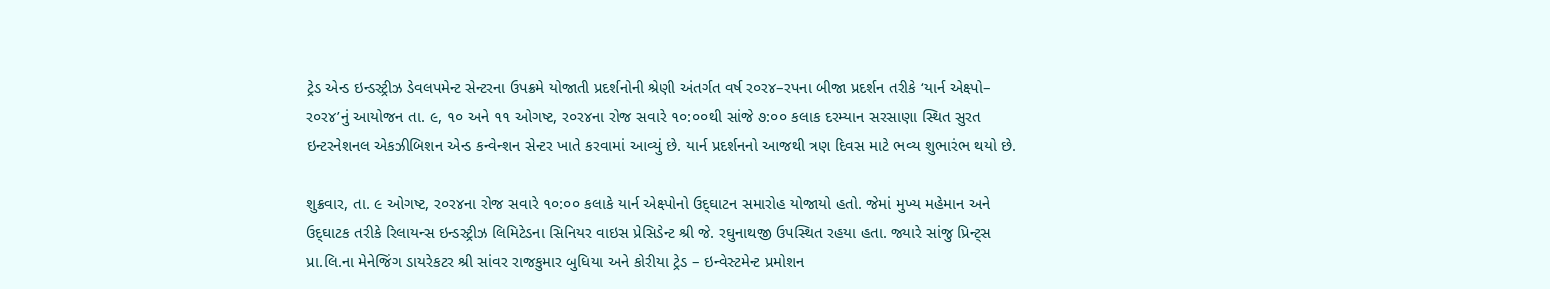ટ્રેડ એન્ડ ઇન્ડસ્ટ્રીઝ ડેવલપમેન્ટ સેન્ટરના ઉપક્રમે યોજાતી પ્રદર્શનોની શ્રેણી અંતર્ગત વર્ષ ર૦ર૪–રપના બીજા પ્રદર્શન તરીકે ‘યાર્ન એક્ષ્પો– ર૦ર૪’નું આયોજન તા. ૯, ૧૦ અને ૧૧ ઓગષ્ટ, ર૦ર૪ના રોજ સવારે ૧૦:૦૦થી સાંજે ૭:૦૦ કલાક દરમ્યાન સરસાણા સ્થિત સુરત ઇન્ટરનેશનલ એકઝીબિશન એન્ડ કન્વેન્શન સેન્ટર ખાતે કરવામાં આવ્યું છે. યાર્ન પ્રદર્શનનો આજથી ત્રણ દિવસ માટે ભવ્ય શુભારંભ થયો છે.

શુક્રવાર, તા. ૯ ઓગષ્ટ, ર૦ર૪ના રોજ સવારે ૧૦:૦૦ કલાકે યાર્ન એક્ષ્પોનો ઉદ્‌ઘાટન સમારોહ યોજાયો હતો. જેમાં મુખ્ય મહેમાન અને ઉદ્‌ઘાટક તરીકે રિલાયન્સ ઇન્ડસ્ટ્રીઝ લિમિટેડના સિનિયર વાઇસ પ્રેસિડેન્ટ શ્રી જે. રઘુનાથજી ઉપસ્થિત રહયા હતા. જ્યારે સાંજુ પ્રિન્ટ્‌સ પ્રા.લિ.ના મેનેજિંગ ડાયરેકટર શ્રી સાંવર રાજકુમાર બુધિયા અને કોરીયા ટ્રેડ – ઇન્વેસ્ટમેન્ટ પ્રમોશન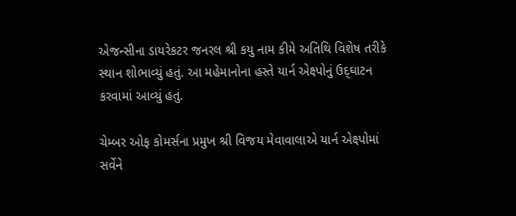એજન્સીના ડાયરેકટર જનરલ શ્રી કયુ નામ કીમે અતિથિ વિશેષ તરીકે સ્થાન શોભાવ્યું હતું. આ મહેમાનોના હસ્તે યાર્ન એક્ષ્પોનું ઉદ્‌ઘાટન કરવામાં આવ્યું હતું.

ચેમ્બર ઓફ કોમર્સના પ્રમુખ શ્રી વિજય મેવાવાલાએ યાર્ન એક્ષ્પોમાં સર્વેને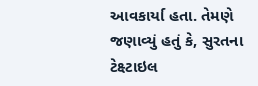આવકાર્યા હતા. તેમણે જણાવ્યું હતું કે, સુરતના ટેક્ષ્ટાઇલ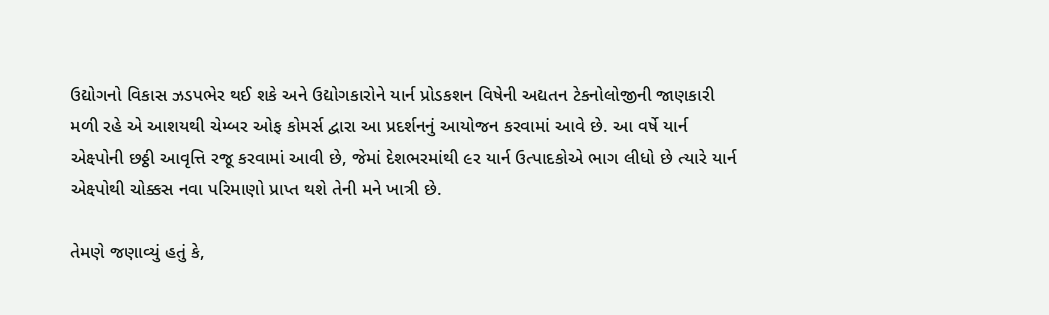ઉદ્યોગનો વિકાસ ઝડપભેર થઈ શકે અને ઉદ્યોગકારોને યાર્ન પ્રોડકશન વિષેની અદ્યતન ટેકનોલોજીની જાણકારી મળી રહે એ આશયથી ચેમ્બર ઓફ કોમર્સ દ્વારા આ પ્રદર્શનનું આયોજન કરવામાં આવે છે. આ વર્ષે યાર્ન એક્ષ્પોની છઠ્ઠી આવૃત્તિ રજૂ કરવામાં આવી છે, જેમાં દેશભરમાંથી ૯ર યાર્ન ઉત્પાદકોએ ભાગ લીધો છે ત્યારે યાર્ન એક્ષ્પોથી ચોક્કસ નવા પરિમાણો પ્રાપ્ત થશે તેની મને ખાત્રી છે.

તેમણે જણાવ્યું હતું કે,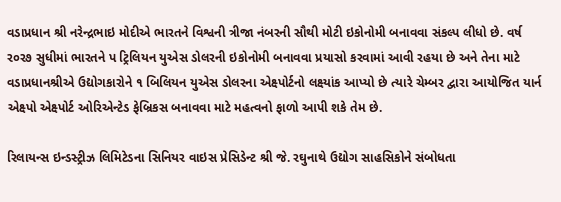વડાપ્રધાન શ્રી નરેન્દ્રભાઇ મોદીએ ભારતને વિશ્વની ત્રીજા નંબરની સૌથી મોટી ઇકોનોમી બનાવવા સંકલ્પ લીધો છે. વર્ષ ર૦ર૭ સુધીમાં ભારતને પ ટ્રિલિયન યુએસ ડોલરની ઇકોનોમી બનાવવા પ્રયાસો કરવામાં આવી રહયા છે અને તેના માટે વડાપ્રધાનશ્રીએ ઉદ્યોગકારોને ૧ બિલિયન યુએસ ડોલરના એક્ષ્પોર્ટનો લક્ષ્યાંક આપ્યો છે ત્યારે ચેમ્બર દ્વારા આયોજિત યાર્ન એક્ષ્પો એક્ષ્પોર્ટ ઓરિએન્ટેડ ફેબ્રિકસ બનાવવા માટે મહત્વનો ફાળો આપી શકે તેમ છે.

રિલાયન્સ ઇન્ડસ્ટ્રીઝ લિમિટેડના સિનિયર વાઇસ પ્રેસિડેન્ટ શ્રી જે. રઘુનાથે ઉદ્યોગ સાહસિકોને સંબોધતા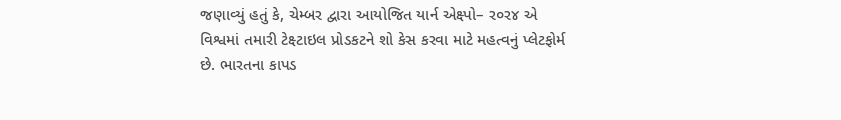જણાવ્યું હતું કે, ચેમ્બર દ્વારા આયોજિત યાર્ન એક્ષ્પો– ર૦ર૪ એ વિશ્વમાં તમારી ટેક્ષ્ટાઇલ પ્રોડકટને શો કેસ કરવા માટે મહત્વનું પ્લેટફોર્મ છે. ભારતના કાપડ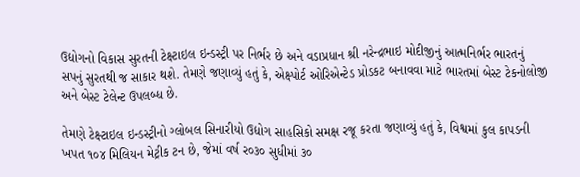ઉદ્યોગનો વિકાસ સુરતની ટેક્ષ્ટાઇલ ઇન્ડસ્ટ્રી પર નિર્ભર છે અને વડાપ્રધાન શ્રી નરેન્દ્રભાઇ મોદીજીનું આત્મનિર્ભર ભારતનું સપનું સુરતથી જ સાકાર થશે. તેમણે જણાવ્યું હતું કે, એક્ષ્પોર્ટ ઓરિએન્ટેડ પ્રોડકટ બનાવવા માટે ભારતમાં બેસ્ટ ટેકનોલોજી અને બેસ્ટ ટેલેન્ટ ઉપલબ્ધ છે.

તેમણે ટેક્ષ્ટાઇલ ઇન્ડસ્ટ્રીનો ગ્લોબલ સિનારીયો ઉદ્યોગ સાહસિકો સમક્ષ રજૂ કરતા જણાવ્યું હતું કે, વિશ્વમાં કુલ કાપડની ખપત ૧૦૪ મિલિયન મેટ્રીક ટન છે, જેમાં વર્ષ ર૦૩૦ સુધીમાં ૩૦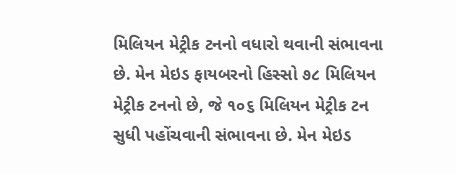મિલિયન મેટ્રીક ટનનો વધારો થવાની સંભાવના છે. મેન મેઇડ ફાયબરનો હિસ્સો ૭૮ મિલિયન મેટ્રીક ટનનો છે, જે ૧૦૬ મિલિયન મેટ્રીક ટન સુધી પહોંચવાની સંભાવના છે. મેન મેઇડ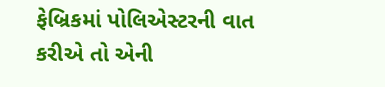ફેબ્રિકમાં પોલિએસ્ટરની વાત કરીએ તો એની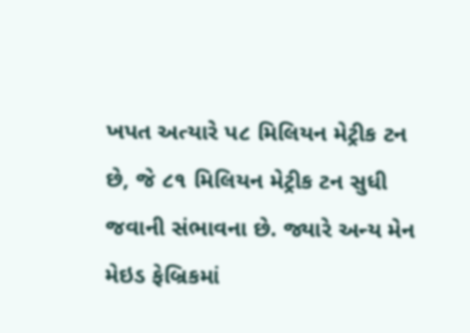ખપત અત્યારે પ૮ મિલિયન મેટ્રીક ટન છે, જે ૮૧ મિલિયન મેટ્રીક ટન સુધી જવાની સંભાવના છે. જ્યારે અન્ય મેન મેઇડ ફેબ્રિકમાં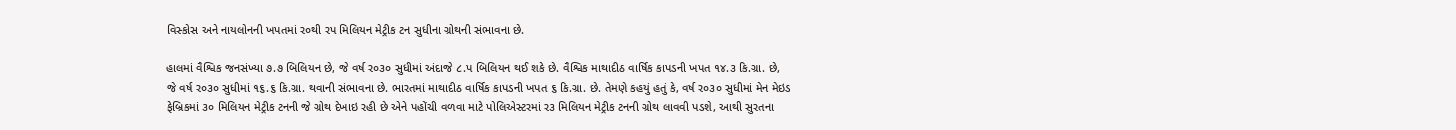વિસ્કોસ અને નાયલોનની ખપતમાં ર૦થી રપ મિલિયન મેટ્રીક ટન સુધીના ગ્રોથની સંભાવના છે.

હાલમાં વૈશ્વિક જનસંખ્યા ૭.૭ બિલિયન છે, જે વર્ષ ર૦૩૦ સુધીમાં અંદાજે ૮.પ બિલિયન થઈ શકે છે. વૈશ્વિક માથાદીઠ વાર્ષિક કાપડની ખપત ૧૪.૩ કિ.ગ્રા. છે, જે વર્ષ ર૦૩૦ સુધીમાં ૧૬.૬ કિ.ગ્રા. થવાની સંભાવના છે. ભારતમાં માથાદીઠ વાર્ષિક કાપડની ખપત ૬ કિ.ગ્રા. છે. તેમણે કહયું હતું કે, વર્ષ ર૦૩૦ સુધીમાં મેન મેઇડ ફેબ્રિકમાં ૩૦ મિલિયન મેટ્રીક ટનની જે ગ્રોથ દેખાઇ રહી છે એને પહોંચી વળવા માટે પોલિએસ્ટરમાં ર૩ મિલિયન મેટ્રીક ટનની ગ્રોથ લાવવી પડશે, આથી સુરતના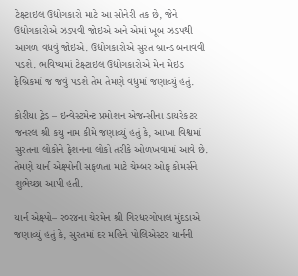ટેક્ષ્ટાઇલ ઉદ્યોગકારો માટે આ સોનેરી તક છે, જેને ઉદ્યોગકારોએ ઝડપવી જોઇએ અને એમાં ખૂબ ઝડપથી આગળ વધવું જોઇએ. ઉદ્યોગકારોએ સુરત બ્રાન્ડ બનાવવી પડશે. ભવિષ્યમાં ટેક્ષ્ટાઇલ ઉદ્યોગકારોએ મેન મેઇડ ફેબ્રિકમાં જ જવું પડશે તેમ તેમણે વધુમાં જણાવ્યું હતું.

કોરીયા ટ્રેડ – ઇન્વેસ્ટમેન્ટ પ્રમોશન એજન્સીના ડાયરેકટર જનરલ શ્રી કયુ નામ કીમે જણાવ્યું હતું કે, આખા વિશ્વમાં સુરતના લોકોને ફેશનના લોકો તરીકે ઓળખવામાં આવે છે. તેમણે યાર્ન એક્ષ્પોની સફળતા માટે ચેમ્બર ઓફ કોમર્સને શુભેચ્છા આપી હતી.

યાર્ન એક્ષ્પો– ર૦ર૪ના ચેરમેન શ્રી ગિરધરગોપાલ મુંદડાએ જણાવ્યું હતું કે, સુરતમાં દર મહિને પોલિએસ્ટર યાર્નની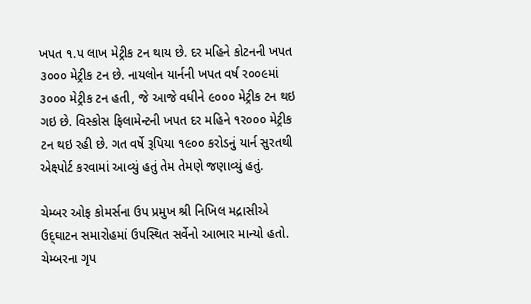ખપત ૧.પ લાખ મેટ્રીક ટન થાય છે. દર મહિને કોટનની ખપત ૩૦૦૦ મેટ્રીક ટન છે. નાયલોન યાર્નની ખપત વર્ષ ર૦૦૯માં ૩૦૦૦ મેટ્રીક ટન હતી, જે આજે વધીને ૯૦૦૦ મેટ્રીક ટન થઇ ગઇ છે. વિસ્કોસ ફિલામેન્ટની ખપત દર મહિને ૧ર૦૦૦ મેટ્રીક ટન થઇ રહી છે. ગત વર્ષે રૂપિયા ૧૯૦૦ કરોડનું યાર્ન સુરતથી એક્ષ્પોર્ટ કરવામાં આવ્યું હતું તેમ તેમણે જણાવ્યું હતું.

ચેમ્બર ઓફ કોમર્સના ઉપ પ્રમુખ શ્રી નિખિલ મદ્રાસીએ ઉદ્‌ઘાટન સમારોહમાં ઉપસ્થિત સર્વેનો આભાર માન્યો હતો. ચેમ્બરના ગૃપ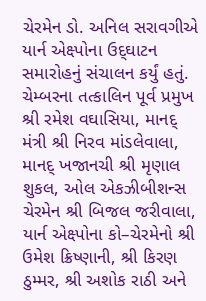ચેરમેન ડો. અનિલ સરાવગીએ યાર્ન એક્ષ્પોના ઉદ્‌ઘાટન સમારોહનું સંચાલન કર્યું હતું. ચેમ્બરના તત્કાલિન પૂર્વ પ્રમુખ શ્રી રમેશ વઘાસિયા, માનદ્‌ મંત્રી શ્રી નિરવ માંડલેવાલા, માનદ્‌ ખજાનચી શ્રી મૃણાલ શુકલ, ઓલ એકઝીબીશન્સ ચેરમેન શ્રી બિજલ જરીવાલા, યાર્ન એક્ષ્પોના કો–ચેરમેનો શ્રી ઉમેશ ક્રિષ્ણાની, શ્રી કિરણ ઠુમ્મર, શ્રી અશોક રાઠી અને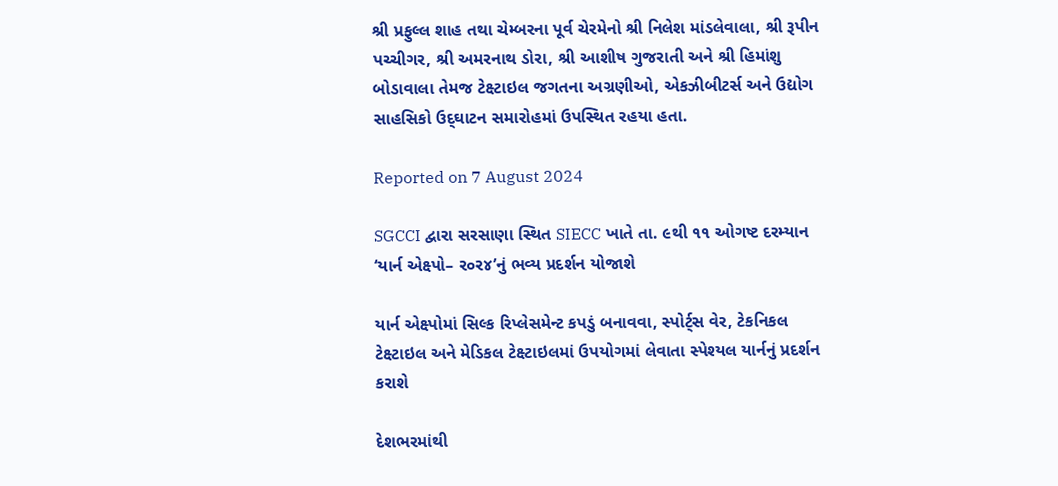શ્રી પ્રફુલ્લ શાહ તથા ચેમ્બરના પૂર્વ ચેરમેનો શ્રી નિલેશ માંડલેવાલા, શ્રી રૂપીન પચ્ચીગર, શ્રી અમરનાથ ડોરા, શ્રી આશીષ ગુજરાતી અને શ્રી હિમાંશુ બોડાવાલા તેમજ ટેક્ષ્ટાઇલ જગતના અગ્રણીઓ, એકઝીબીટર્સ અને ઉદ્યોગ સાહસિકો ઉદ્‌ઘાટન સમારોહમાં ઉપસ્થિત રહયા હતા.

Reported on 7 August 2024

SGCCI દ્વારા સરસાણા સ્થિત SIECC ખાતે તા. ૯થી ૧૧ ઓગષ્ટ દરમ્યાન ‘યાર્ન એક્ષ્પો– ર૦ર૪’નું ભવ્ય પ્રદર્શન યોજાશે

યાર્ન એક્ષ્પોમાં સિલ્ક રિપ્લેસમેન્ટ કપડું બનાવવા, સ્પોર્ટ્‌સ વેર, ટેકનિકલ ટેક્ષ્ટાઇલ અને મેડિકલ ટેક્ષ્ટાઇલમાં ઉપયોગમાં લેવાતા સ્પેશ્યલ યાર્નનું પ્રદર્શન કરાશે

દેશભરમાંથી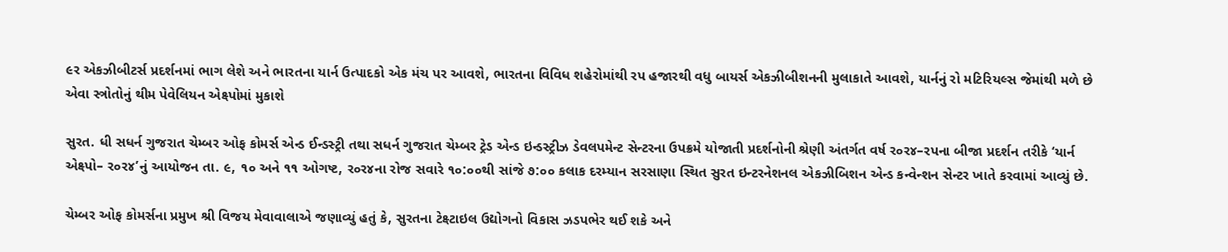૯ર એકઝીબીટર્સ પ્રદર્શનમાં ભાગ લેશે અને ભારતના યાર્ન ઉત્પાદકો એક મંચ પર આવશે, ભારતના વિવિધ શહેરોમાંથી રપ હજારથી વધુ બાયર્સ એકઝીબીશનની મુલાકાતે આવશે, યાર્નનું રો મટિરિયલ્સ જેમાંથી મળે છે એવા સ્ત્રોતોનું થીમ પેવેલિયન એક્ષ્પોમાં મુકાશે

સુરત. ધી સધર્ન ગુજરાત ચેમ્બર ઓફ કોમર્સ એન્ડ ઈન્ડસ્ટ્રી તથા સધર્ન ગુજરાત ચેમ્બર ટ્રેડ એન્ડ ઇન્ડસ્ટ્રીઝ ડેવલપમેન્ટ સેન્ટરના ઉપક્રમે યોજાતી પ્રદર્શનોની શ્રેણી અંતર્ગત વર્ષ ર૦ર૪–રપના બીજા પ્રદર્શન તરીકે ‘યાર્ન એક્ષ્પો– ર૦ર૪’નું આયોજન તા. ૯, ૧૦ અને ૧૧ ઓગષ્ટ, ર૦ર૪ના રોજ સવારે ૧૦:૦૦થી સાંજે ૭:૦૦ કલાક દરમ્યાન સરસાણા સ્થિત સુરત ઇન્ટરનેશનલ એકઝીબિશન એન્ડ કન્વેન્શન સેન્ટર ખાતે કરવામાં આવ્યું છે.

ચેમ્બર ઓફ કોમર્સના પ્રમુખ શ્રી વિજય મેવાવાલાએ જણાવ્યું હતું કે, સુરતના ટેક્ષ્ટાઇલ ઉદ્યોગનો વિકાસ ઝડપભેર થઈ શકે અને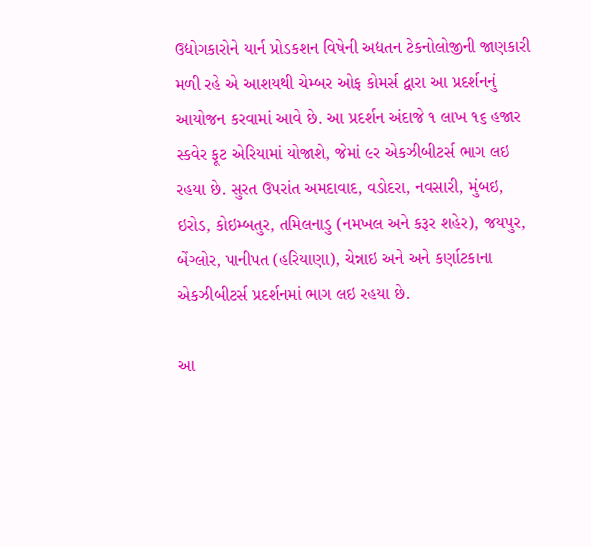ઉદ્યોગકારોને યાર્ન પ્રોડકશન વિષેની અદ્યતન ટેકનોલોજીની જાણકારી મળી રહે એ આશયથી ચેમ્બર ઓફ કોમર્સ દ્વારા આ પ્રદર્શનનું આયોજન કરવામાં આવે છે. આ પ્રદર્શન અંદાજે ૧ લાખ ૧૬ હજાર સ્કવેર ફૂટ એરિયામાં યોજાશે, જેમાં ૯ર એકઝીબીટર્સ ભાગ લઇ રહયા છે. સુરત ઉપરાંત અમદાવાદ, વડોદરા, નવસારી, મુંબઇ, ઇરોડ, કોઇમ્બતુર, તમિલનાડુ (નમખલ અને કરૂર શહેર), જયપુર, બેંગ્લોર, પાનીપત (હરિયાણા), ચેન્નાઇ અને અને કર્ણાટકાના એકઝીબીટર્સ પ્રદર્શનમાં ભાગ લઇ રહયા છે.

આ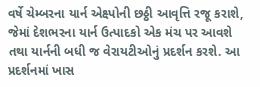વર્ષે ચેમ્બરના યાર્ન એક્ષ્પોની છઠ્ઠી આવૃત્તિ રજૂ કરાશે, જેમાં દેશભરના યાર્ન ઉત્પાદકો એક મંચ પર આવશે તથા યાર્નની બધી જ વેરાયટીઓનું પ્રદર્શન કરશે. આ પ્રદર્શનમાં ખાસ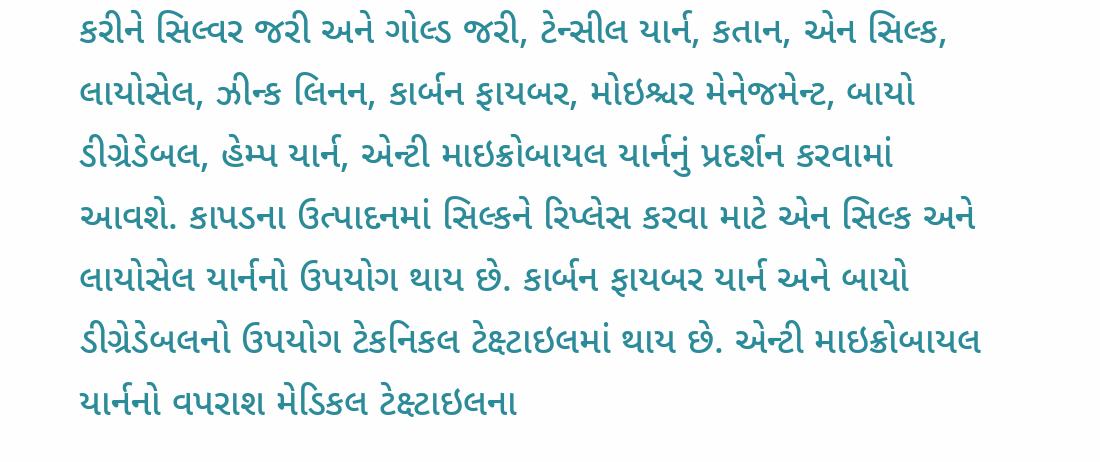કરીને સિલ્વર જરી અને ગોલ્ડ જરી, ટેન્સીલ યાર્ન, કતાન, એન સિલ્ક, લાયોસેલ, ઝીન્ક લિનન, કાર્બન ફાયબર, મોઇશ્ચર મેનેજમેન્ટ, બાયો ડીગ્રેડેબલ, હેમ્પ યાર્ન, એન્ટી માઇક્રોબાયલ યાર્નનું પ્રદર્શન કરવામાં આવશે. કાપડના ઉત્પાદનમાં સિલ્કને રિપ્લેસ કરવા માટે એન સિલ્ક અને લાયોસેલ યાર્નનો ઉપયોગ થાય છે. કાર્બન ફાયબર યાર્ન અને બાયો ડીગ્રેડેબલનો ઉપયોગ ટેકનિકલ ટેક્ષ્ટાઇલમાં થાય છે. એન્ટી માઇક્રોબાયલ યાર્નનો વપરાશ મેડિકલ ટેક્ષ્ટાઇલના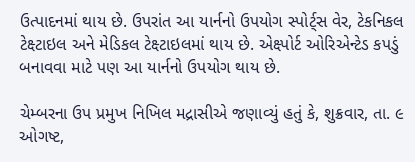ઉત્પાદનમાં થાય છે. ઉપરાંત આ યાર્નનો ઉપયોગ સ્પોર્ટ્‌સ વેર, ટેકનિકલ ટેક્ષ્ટાઇલ અને મેડિકલ ટેક્ષ્ટાઇલમાં થાય છે. એક્ષ્પોર્ટ ઓરિએન્ટેડ કપડું બનાવવા માટે પણ આ યાર્નનો ઉપયોગ થાય છે.

ચેમ્બરના ઉપ પ્રમુખ નિખિલ મદ્રાસીએ જણાવ્યું હતું કે, શુક્રવાર, તા. ૯ ઓગષ્ટ,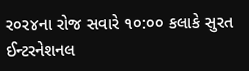ર૦ર૪ના રોજ સવારે ૧૦:૦૦ કલાકે સુરત ઈન્ટરનેશનલ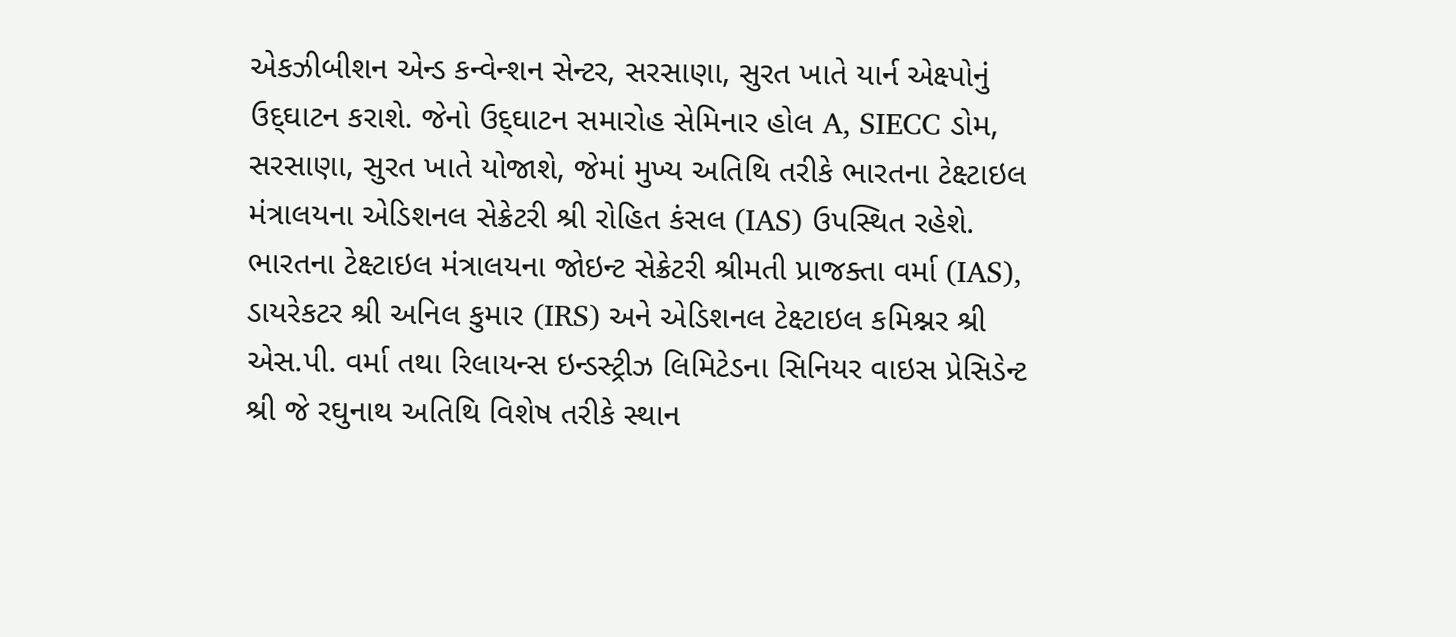એકઝીબીશન એન્ડ કન્વેન્શન સેન્ટર, સરસાણા, સુરત ખાતે યાર્ન એક્ષ્પોનું ઉદ્‌ઘાટન કરાશે. જેનો ઉદ્‌ઘાટન સમારોહ સેમિનાર હોલ A, SIECC ડોમ, સરસાણા, સુરત ખાતે યોજાશે, જેમાં મુખ્ય અતિથિ તરીકે ભારતના ટેક્ષ્ટાઇલ મંત્રાલયના એડિશનલ સેક્રેટરી શ્રી રોહિત કંસલ (IAS) ઉપસ્થિત રહેશે. ભારતના ટેક્ષ્ટાઇલ મંત્રાલયના જોઇન્ટ સેક્રેટરી શ્રીમતી પ્રાજક્તા વર્મા (IAS), ડાયરેકટર શ્રી અનિલ કુમાર (IRS) અને એડિશનલ ટેક્ષ્ટાઇલ કમિશ્નર શ્રી એસ.પી. વર્મા તથા રિલાયન્સ ઇન્ડસ્ટ્રીઝ લિમિટેડના સિનિયર વાઇસ પ્રેસિડેન્ટ શ્રી જે રઘુનાથ અતિથિ વિશેષ તરીકે સ્થાન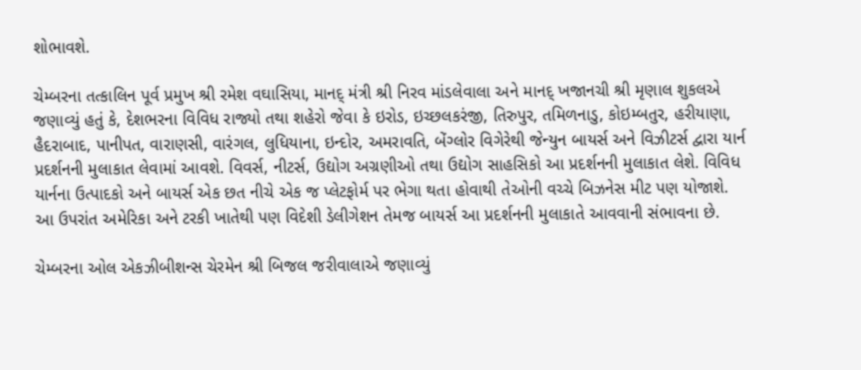શોભાવશે.

ચેમ્બરના તત્કાલિન પૂર્વ પ્રમુખ શ્રી રમેશ વઘાસિયા, માનદ્‌ મંત્રી શ્રી નિરવ માંડલેવાલા અને માનદ્‌ ખજાનચી શ્રી મૃણાલ શુકલએ જણાવ્યું હતું કે, દેશભરના વિવિધ રાજ્યો તથા શહેરો જેવા કે ઇરોડ, ઇચ્છલકરંજી, તિરુપુર, તમિળનાડુ, કોઇમ્બતુર, હરીયાણા, હૈદરાબાદ, પાનીપત, વારાણસી, વારંગલ, લુધિયાના, ઇન્દોર, અમરાવતિ, બેંગ્લોર વિગેરેથી જેન્યુન બાયર્સ અને વિઝીટર્સ દ્વારા યાર્ન પ્રદર્શનની મુલાકાત લેવામાં આવશે. વિવર્સ, નીટર્સ, ઉદ્યોગ અગ્રણીઓ તથા ઉદ્યોગ સાહસિકો આ પ્રદર્શનની મુલાકાત લેશે. વિવિધ યાર્નના ઉત્પાદકો અને બાયર્સ એક છત નીચે એક જ પ્લેટફોર્મ પર ભેગા થતા હોવાથી તેઓની વચ્ચે બિઝનેસ મીટ પણ યોજાશે. આ ઉપરાંત અમેરિકા અને ટરકી ખાતેથી પણ વિદેશી ડેલીગેશન તેમજ બાયર્સ આ પ્રદર્શનની મુલાકાતે આવવાની સંભાવના છે.

ચેમ્બરના ઓલ એકઝીબીશન્સ ચેરમેન શ્રી બિજલ જરીવાલાએ જણાવ્યું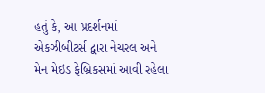હતું કે, આ પ્રદર્શનમાં એકઝીબીટર્સ દ્વારા નેચરલ અને મેન મેઇડ ફેબ્રિકસમાં આવી રહેલા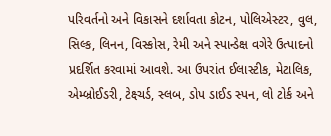પરિવર્તનો અને વિકાસને દર્શાવતા કોટન, પોલિએસ્ટર, વુલ, સિલ્ક, લિનન, વિસ્કોસ, રેમી અને સ્પાન્ડેક્ષ વગેરે ઉત્પાદનો પ્રદર્શિત કરવામાં આવશે. આ ઉપરાંત ઈલાસ્ટીક, મેટાલિક, એમ્બ્રોઈડરી, ટેક્ષ્ચર્ડ, સ્લબ, ડોપ ડાઈડ સ્પન, લો ટોર્ક અને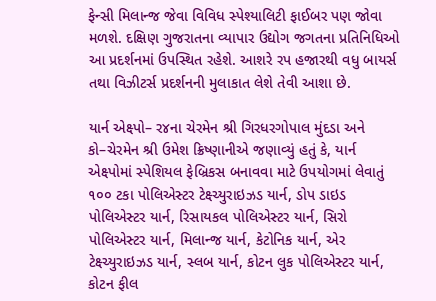ફેન્સી મિલાન્જ જેવા વિવિધ સ્પેશ્યાલિટી ફાઈબર પણ જોવા મળશે. દક્ષિણ ગુજરાતના વ્યાપાર ઉદ્યોગ જગતના પ્રતિનિધિઓ આ પ્રદર્શનમાં ઉપસ્થિત રહેશે. આશરે રપ હજારથી વધુ બાયર્સ તથા વિઝીટર્સ પ્રદર્શનની મુલાકાત લેશે તેવી આશા છે.

યાર્ન એક્ષ્પો– ર૪ના ચેરમેન શ્રી ગિરધરગોપાલ મુંદડા અને કો–ચેરમેન શ્રી ઉમેશ ક્રિષ્ણાનીએ જણાવ્યું હતું કે, યાર્ન એક્ષ્પોમાં સ્પેશિયલ ફેબ્રિકસ બનાવવા માટે ઉપયોગમાં લેવાતું ૧૦૦ ટકા પોલિએસ્ટર ટેક્ષ્ચ્યુરાઇઝડ યાર્ન, ડોપ ડાઇડ પોલિએસ્ટર યાર્ન, રિસાયકલ પોલિએસ્ટર યાર્ન, સિરો પોલિએસ્ટર યાર્ન, મિલાન્જ યાર્ન, કેટોનિક યાર્ન, એર ટેક્ષ્ચ્યુરાઇઝડ યાર્ન, સ્લબ યાર્ન, કોટન લુક પોલિએસ્ટર યાર્ન, કોટન ફીલ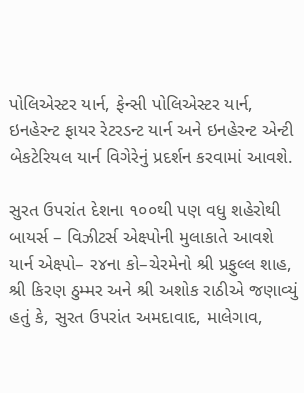પોલિએસ્ટર યાર્ન, ફેન્સી પોલિએસ્ટર યાર્ન, ઇનહેરન્ટ ફાયર રેટરડન્ટ યાર્ન અને ઇનહેરન્ટ એન્ટી બેકટેરિયલ યાર્ન વિગેરેનું પ્રદર્શન કરવામાં આવશે.

સુરત ઉપરાંત દેશના ૧૦૦થી પણ વધુ શહેરોથી બાયર્સ – વિઝીટર્સ એક્ષ્પોની મુલાકાતે આવશે
યાર્ન એક્ષ્પો– ર૪ના કો–ચેરમેનો શ્રી પ્રફુલ્લ શાહ, શ્રી કિરણ ઠુમ્મર અને શ્રી અશોક રાઠીએ જણાવ્યું હતું કે, સુરત ઉપરાંત અમદાવાદ, માલેગાવ,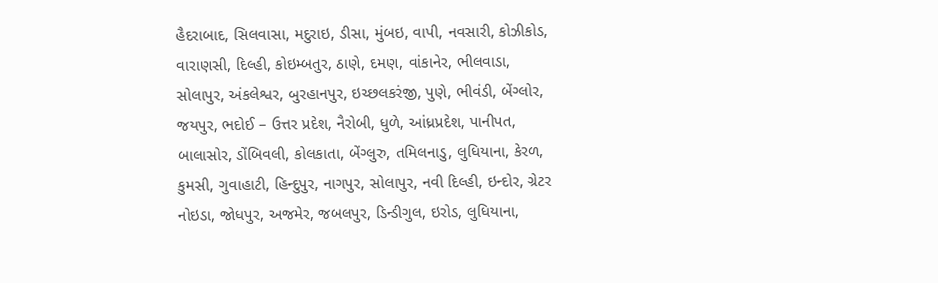હૈદરાબાદ, સિલવાસા, મદુરાઇ, ડીસા, મુંબઇ, વાપી, નવસારી, કોઝીકોડ, વારાણસી, દિલ્હી, કોઇમ્બતુર, ઠાણે, દમણ, વાંકાનેર, ભીલવાડા, સોલાપુર, અંકલેશ્વર, બુરહાનપુર, ઇચ્છલકરંજી, પુણે, ભીવંડી, બેંગ્લોર, જયપુર, ભદોઈ – ઉત્તર પ્રદેશ, નૈરોબી, ધુળે, આંધ્રપ્રદેશ, પાનીપત, બાલાસોર, ડોંબિવલી, કોલકાતા, બેંગ્લુરુ, તમિલનાડુ, લુધિયાના, કેરળ, કુમસી, ગુવાહાટી, હિન્દુપુર, નાગપુર, સોલાપુર, નવી દિલ્હી, ઇન્દોર, ગ્રેટર નોઇડા, જોધપુર, અજમેર, જબલપુર, ડિન્ડીગુલ, ઇરોડ, લુધિયાના,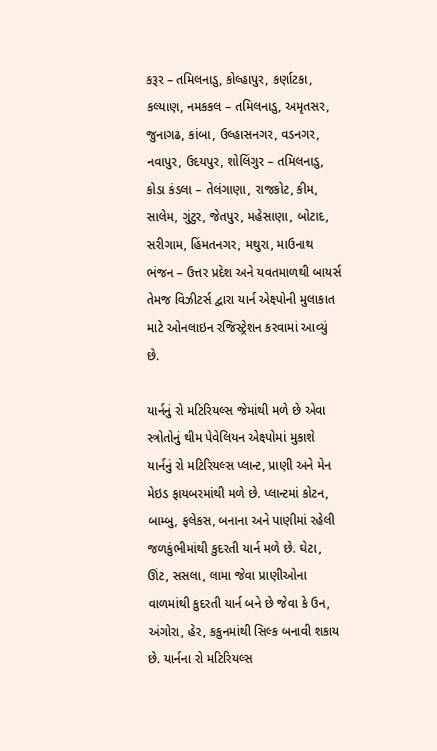કરૂર – તમિલનાડુ, કોલ્હાપુર, કર્ણાટકા, કલ્યાણ, નમકકલ – તમિલનાડુ, અમૃતસર, જુનાગઢ, કાંબા, ઉલ્હાસનગર, વડનગર, નવાપુર, ઉદયપુર, શોલિંગુર – તમિલનાડુ, કોડા કંડલા – તેલંગાણા, રાજકોટ, કીમ, સાલેમ, ગુંટુર, જેતપુર, મહેસાણા, બોટાદ, સરીગામ, હિંમતનગર, મથુરા, માઉનાથ ભંજન – ઉત્તર પ્રદેશ અને યવતમાળથી બાયર્સ તેમજ વિઝીટર્સ દ્વારા યાર્ન એક્ષ્પોની મુલાકાત માટે ઓનલાઇન રજિસ્ટ્રેશન કરવામાં આવ્યું છે.

યાર્નનું રો મટિરિયલ્સ જેમાંથી મળે છે એવા સ્ત્રોતોનું થીમ પેવેલિયન એક્ષ્પોમાં મુકાશે
યાર્નનું રો મટિરિયલ્સ પ્લાન્ટ, પ્રાણી અને મેન મેઇડ ફાયબરમાંથી મળે છે. પ્લાન્ટમાં કોટન, બામ્બુ, ફલેકસ, બનાના અને પાણીમાં રહેલી જળકુંભીમાંથી કુદરતી યાર્ન મળે છે. ઘેટા, ઊંટ, સસલા, લામા જેવા પ્રાણીઓના વાળમાંથી કુદરતી યાર્ન બને છે જેવા કે ઉન, અંગોરા, હેર, કકુનમાંથી સિલ્ક બનાવી શકાય છે. યાર્નના રો મટિરિયલ્સ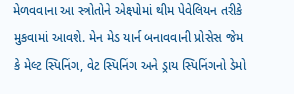મેળવવાના આ સ્ત્રોતોને એક્ષ્પોમાં થીમ પેવેલિયન તરીકે મુકવામાં આવશે. મેન મેડ યાર્ન બનાવવાની પ્રોસેસ જેમ કે મેલ્ટ સ્પિનિંગ, વેટ સ્પિનિંગ અને ડ્રાય સ્પિનિંગનો ડેમો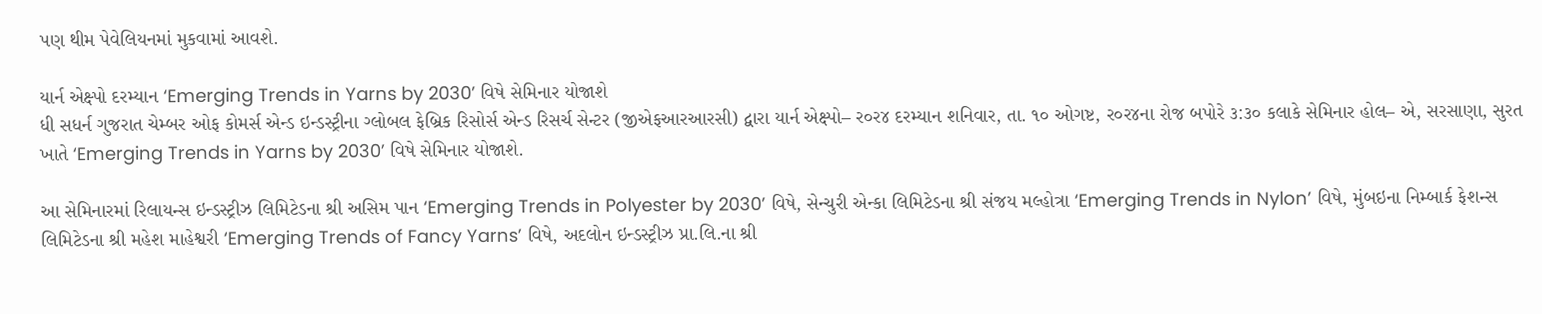પણ થીમ પેવેલિયનમાં મુકવામાં આવશે.

યાર્ન એક્ષ્પો દરમ્યાન ‘Emerging Trends in Yarns by 2030’ વિષે સેમિનાર યોજાશે
ધી સધર્ન ગુજરાત ચેમ્બર ઓફ કોમર્સ એન્ડ ઇન્ડસ્ટ્રીના ગ્લોબલ ફેબ્રિક રિસોર્સ એન્ડ રિસર્ચ સેન્ટર (જીએફઆરઆરસી) દ્વારા યાર્ન એક્ષ્પો– ર૦ર૪ દરમ્યાન શનિવાર, તા. ૧૦ ઓગષ્ટ, ર૦ર૪ના રોજ બપોરે ૩:૩૦ કલાકે સેમિનાર હોલ– એ, સરસાણા, સુરત ખાતે ‘Emerging Trends in Yarns by 2030’ વિષે સેમિનાર યોજાશે.

આ સેમિનારમાં રિલાયન્સ ઇન્ડસ્ટ્રીઝ લિમિટેડના શ્રી અસિમ પાન ‘Emerging Trends in Polyester by 2030’ વિષે, સેન્ચુરી એન્કા લિમિટેડના શ્રી સંજય મલ્હોત્રા ‘Emerging Trends in Nylon’ વિષે, મુંબઇના નિમ્બાર્ક ફેશન્સ લિમિટેડના શ્રી મહેશ માહેશ્વરી ‘Emerging Trends of Fancy Yarns’ વિષે, અદલોન ઇન્ડસ્ટ્રીઝ પ્રા.લિ.ના શ્રી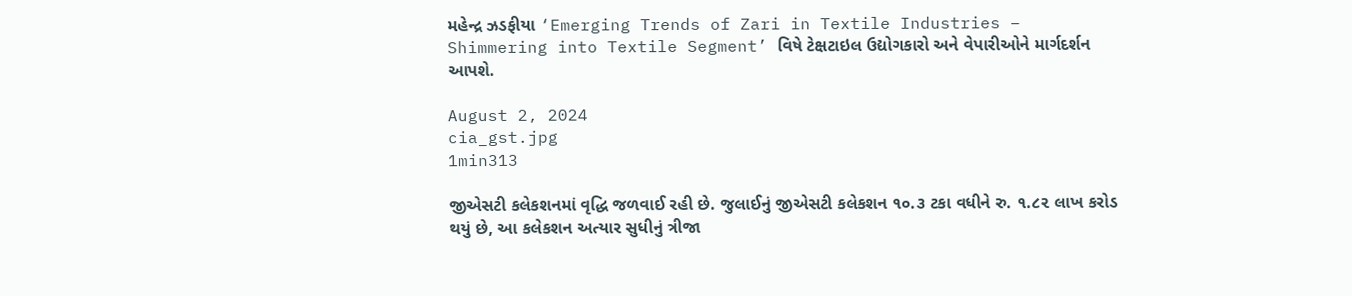મહેન્દ્ર ઝડફીયા ‘Emerging Trends of Zari in Textile Industries – Shimmering into Textile Segment’ વિષે ટેક્ષટાઇલ ઉદ્યોગકારો અને વેપારીઓને માર્ગદર્શન આપશે.

August 2, 2024
cia_gst.jpg
1min313

જીએસટી કલેકશનમાં વૃદ્ધિ જળવાઈ રહી છે. જુલાઈનું જીએસટી કલેકશન ૧૦.૩ ટકા વધીને રુ. ૧.૮૨ લાખ કરોડ થયું છે, આ કલેકશન અત્યાર સુધીનું ત્રીજા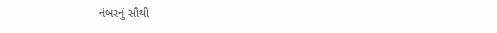નંબરનું સૌથી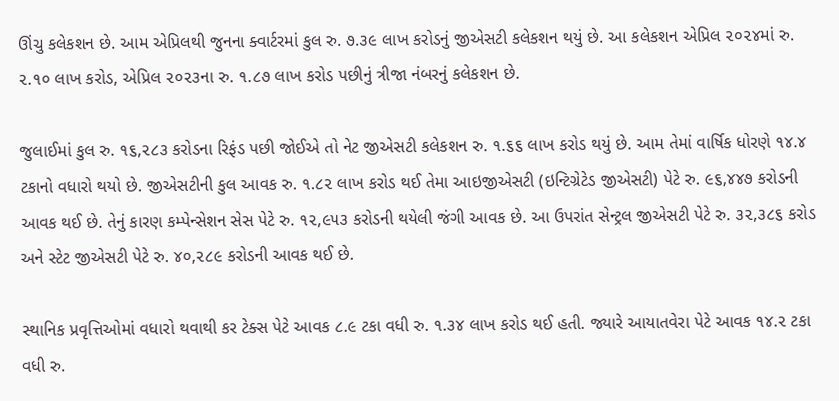ઊંચુ કલેકશન છે. આમ એપ્રિલથી જુનના ક્વાર્ટરમાં કુલ રુ. ૭.૩૯ લાખ કરોડનું જીએસટી કલેકશન થયું છે. આ કલેકશન એપ્રિલ ૨૦૨૪માં રુ. ૨.૧૦ લાખ કરોડ, એપ્રિલ ૨૦૨૩ના રુ. ૧.૮૭ લાખ કરોડ પછીનું ત્રીજા નંબરનું કલેકશન છે.

જુલાઈમાં કુલ રુ. ૧૬,૨૮૩ કરોડના રિફંડ પછી જોઈએ તો નેટ જીએસટી કલેકશન રુ. ૧.૬૬ લાખ કરોડ થયું છે. આમ તેમાં વાર્ષિક ધોરણે ૧૪.૪ ટકાનો વધારો થયો છે. જીએસટીની કુલ આવક રુ. ૧.૮૨ લાખ કરોડ થઈ તેમા આઇજીએસટી (ઇન્ટિગ્રેટેડ જીએસટી) પેટે રુ. ૯૬,૪૪૭ કરોડની આવક થઈ છે. તેનું કારણ કમ્પેન્સેશન સેસ પેટે રુ. ૧૨,૯૫૩ કરોડની થયેલી જંગી આવક છે. આ ઉપરાંત સેન્ટ્રલ જીએસટી પેટે રુ. ૩૨,૩૮૬ કરોડ અને સ્ટેટ જીએસટી પેટે રુ. ૪૦,૨૮૯ કરોડની આવક થઈ છે.

સ્થાનિક પ્રવૃત્તિઓમાં વધારો થવાથી કર ટેક્સ પેટે આવક ૮.૯ ટકા વધી રુ. ૧.૩૪ લાખ કરોડ થઈ હતી. જ્યારે આયાતવેરા પેટે આવક ૧૪.૨ ટકા વધી રુ.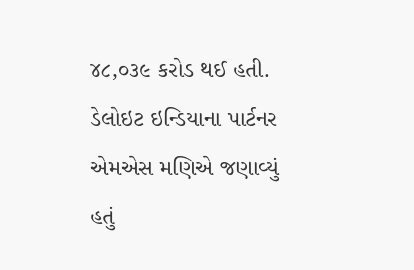૪૮,૦૩૯ કરોડ થઈ હતી. ડેલોઇટ ઇન્ડિયાના પાર્ટનર એમએસ મણિએ જણાવ્યું હતું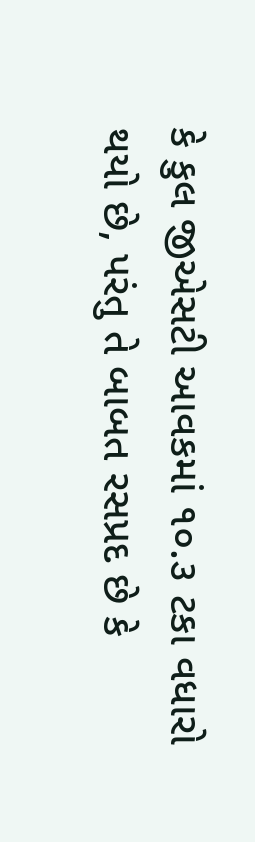કે કુલ જીએસટી આવકમાં ૧૦.૩ ટકા વધારો થયો છે, પરંતુ તે બાબત રસપ્રદ છે કે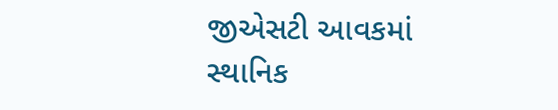જીએસટી આવકમાં સ્થાનિક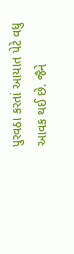પુરવઠા કરતાં આયાત પેટે વધુ આવક થઈ છે. જૈને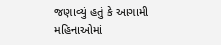જણાવ્યું હતું કે આગામી મહિનાઓમાં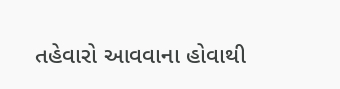તહેવારો આવવાના હોવાથી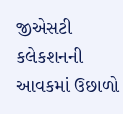જીએસટી કલેકશનની આવકમાં ઉછાળો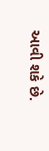આવી શકે છે.